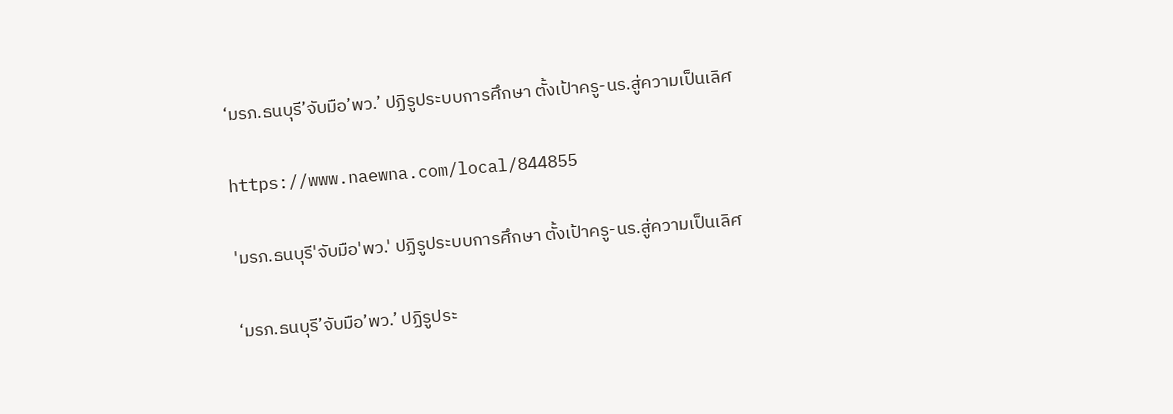‘มรภ.ธนบุรี’จับมือ’พว.’ ปฏิรูประบบการศึกษา ตั้งเป้าครู-นร.สู่ความเป็นเลิศ

https://www.naewna.com/local/844855

'มรภ.ธนบุรี'จับมือ'พว.' ปฏิรูประบบการศึกษา ตั้งเป้าครู-นร.สู่ความเป็นเลิศ

‘มรภ.ธนบุรี’จับมือ’พว.’ ปฏิรูประ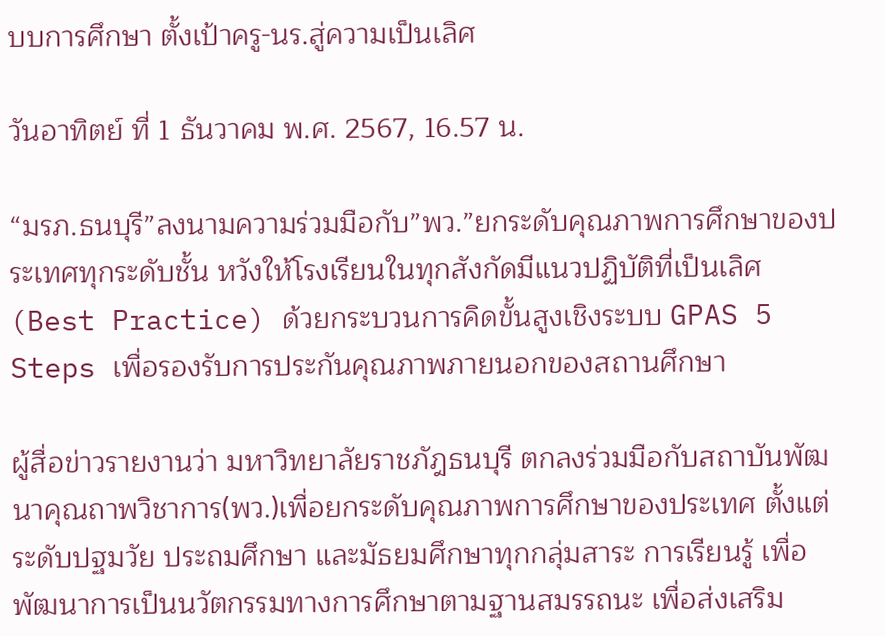บบการศึกษา ตั้งเป้าครู-นร.สู่ความเป็นเลิศ

วันอาทิตย์ ที่ 1 ธันวาคม พ.ศ. 2567, 16.57 น.

“มรภ.ธนบุรี”ลงนามความร่วมมือกับ”พว.”ยกระดับคุณภาพการศึกษาของประเทศทุกระดับชั้น หวังให้โรงเรียนในทุกสังกัดมีแนวปฏิบัติที่เป็นเลิศ (Best Practice) ด้วยกระบวนการคิดขั้นสูงเชิงระบบ GPAS 5 Steps เพื่อรองรับการประกันคุณภาพภายนอกของสถานศึกษา

ผู้สื่อข่าวรายงานว่า มหาวิทยาลัยราชภัฎธนบุรี ตกลงร่วมมือกับสถาบันพัฒนาคุณถาพวิชาการ(พว.)เพื่อยกระดับคุณภาพการศึกษาของประเทศ ตั้งแต่ระดับปฐมวัย ประถมศึกษา และมัธยมศึกษาทุกกลุ่มสาระ การเรียนรู้ เพื่อพัฒนาการเป็นนวัตกรรมทางการศึกษาตามฐานสมรรถนะ เพื่อส่งเสริม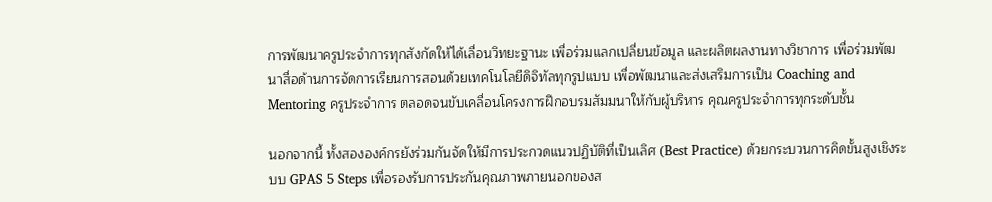การพัฒนาครูประจำการทุกสังกัดให้ได้เลื่อนวิทยะฐานะ เพื่อร่วมแลกเปลี่ยนข้อมูล และผลิตผลงานทางวิชาการ เพื่อร่วมพัฒนาสื่อด้านการจัดการเรียนการสอนด้วยเทคโนโลยีดิจิทัลทุกรูปแบบ เพื่อพัฒนาและส่งเสริมการเป็น Coaching and Mentoring ครูประจำการ ตลอดจนขับเคลื่อนโครงการฝึกอบรมสัมมนาให้กับผู้บริหาร คุณครูประจำการทุกระดับชั้น

นอกจากนี้ ทั้งสององค์กรยังร่วมกันจัดให้มีการประกวดแนวปฏิบัติที่เป็นเลิศ (Best Practice) ด้วยกระบวนการคิดขั้นสูงเชิงระบบ GPAS 5 Steps เพื่อรองรับการประกันคุณภาพภายนอกของส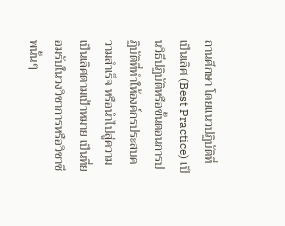ถานศึกษา โดยแนวปฏิบัติที่เป็นเลิศ (Best Practice) เป็นวิธีปฏิบัติหรือขั้นตอนการปฏิบัติที่ทำให้องค์กรประสบความสำเร็จ หรือนำไปสู่ความเป็นเลิศตามเป้าหมาย เป็นที่ยอมรับในวงวิชาการหรือวิชาชีพนั้นๆ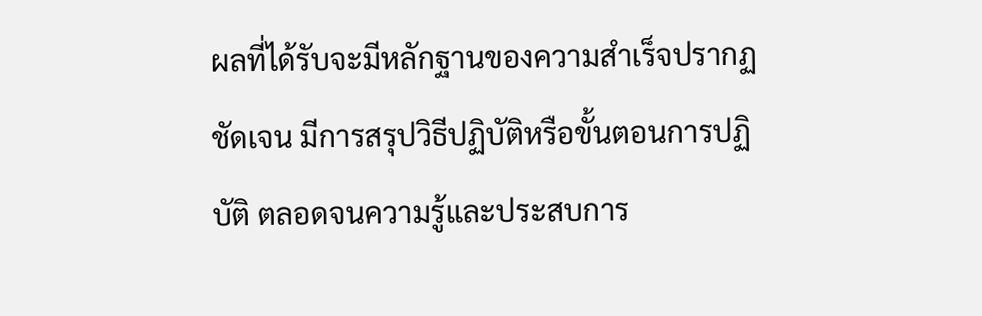ผลที่ได้รับจะมีหลักฐานของความสำเร็จปรากฏชัดเจน มีการสรุปวิธีปฏิบัติหรือขั้นตอนการปฏิบัติ ตลอดจนความรู้และประสบการ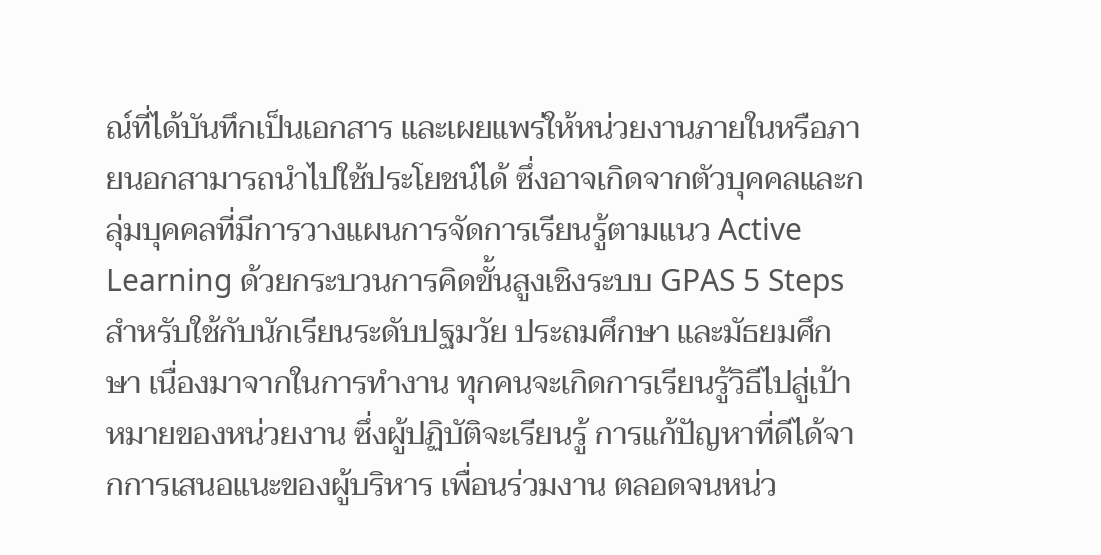ณ์ที่ได้บันทึกเป็นเอกสาร และเผยแพร่ให้หน่วยงานภายในหรือภายนอกสามารถนำไปใช้ประโยชน์ได้ ซึ่งอาจเกิดจากตัวบุคคลและกลุ่มบุคคลที่มีการวางแผนการจัดการเรียนรู้ตามแนว Active Learning ด้วยกระบวนการคิดขั้นสูงเชิงระบบ GPAS 5 Steps สำหรับใช้กับนักเรียนระดับปฐมวัย ประถมศึกษา และมัธยมศึกษา เนื่องมาจากในการทำงาน ทุกคนจะเกิดการเรียนรู้วิธีไปสู่เป้าหมายของหน่วยงาน ซึ่งผู้ปฏิบัติจะเรียนรู้ การแก้ปัญหาที่ดีได้จากการเสนอแนะของผู้บริหาร เพื่อนร่วมงาน ตลอดจนหน่ว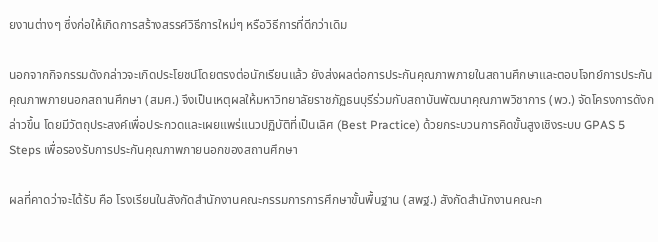ยงานต่างๆ ซึ่งก่อให้เกิดการสร้างสรรค์วิธีการใหม่ๆ หรือวิธีการที่ดีกว่าเดิม

นอกจากกิจกรรมดังกล่าวจะเกิดประโยชน์โดยตรงต่อนักเรียนแล้ว ยังส่งผลต่อการประกันคุณภาพภายในสถานศึกษาและตอบโจทย์การประกันคุณภาพภายนอกสถานศึกษา (สมศ.) จึงเป็นเหตุผลให้มหาวิทยาลัยราชภัฏธนบุรีร่วมกับสถาบันพัฒนาคุณภาพวิชาการ (พว.) จัดโครงการดังกล่าวขึ้น โดยมีวัตถุประสงค์เพื่อประกวดและเผยแพร่แนวปฏิบัติที่เป็นเลิศ (Best Practice) ด้วยกระบวนการคิดขั้นสูงเชิงระบบ GPAS 5 Steps เพื่อรองรับการประกันคุณภาพภายนอกของสถานศึกษา

ผลที่คาดว่าจะได้รับ คือ โรงเรียนในสังกัดสำนักงานคณะกรรมการการศึกษาขั้นพื้นฐาน (สพฐ.) สังกัดสำนักงานคณะก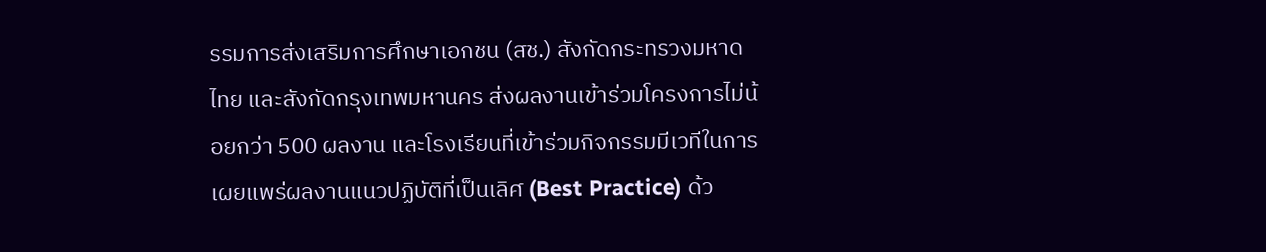รรมการส่งเสริมการศึกษาเอกชน (สช.) สังกัดกระทรวงมหาดไทย และสังกัดกรุงเทพมหานคร ส่งผลงานเข้าร่วมโครงการไม่น้อยกว่า 500 ผลงาน และโรงเรียนที่เข้าร่วมกิจกรรมมีเวทีในการเผยแพร่ผลงานแนวปฏิบัติที่เป็นเลิศ (Best Practice) ด้ว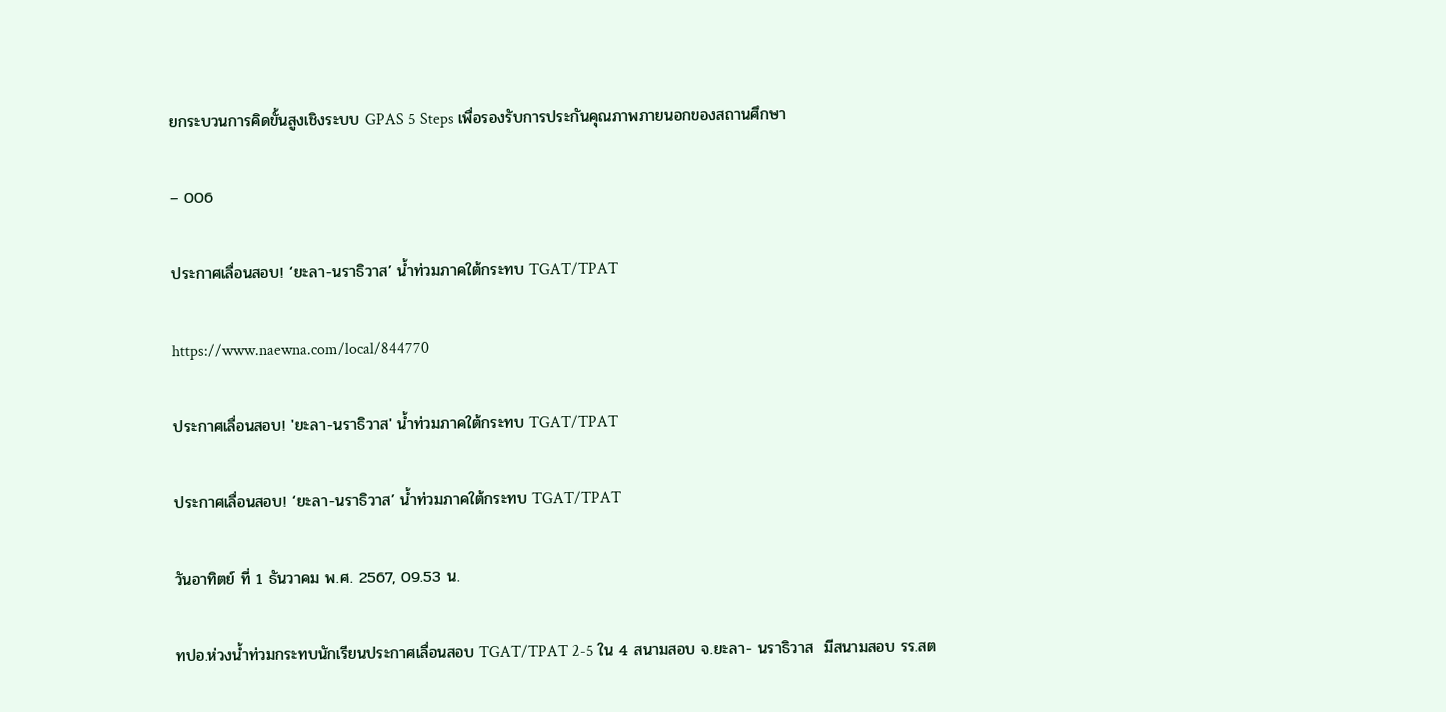ยกระบวนการคิดขั้นสูงเชิงระบบ GPAS 5 Steps เพื่อรองรับการประกันคุณภาพภายนอกของสถานศึกษา

– 006

ประกาศเลื่อนสอบ! ‘ยะลา-นราธิวาส’ น้ำท่วมภาคใต้กระทบ TGAT/TPAT

https://www.naewna.com/local/844770

ประกาศเลื่อนสอบ! 'ยะลา-นราธิวาส' น้ำท่วมภาคใต้กระทบ TGAT/TPAT

ประกาศเลื่อนสอบ! ‘ยะลา-นราธิวาส’ น้ำท่วมภาคใต้กระทบ TGAT/TPAT

วันอาทิตย์ ที่ 1 ธันวาคม พ.ศ. 2567, 09.53 น.

ทปอ.ห่วงน้ำท่วมกระทบนักเรียนประกาศเลื่อนสอบ TGAT/TPAT 2-5 ใน 4 สนามสอบ จ.ยะลา- นราธิวาส  มีสนามสอบ รร.สต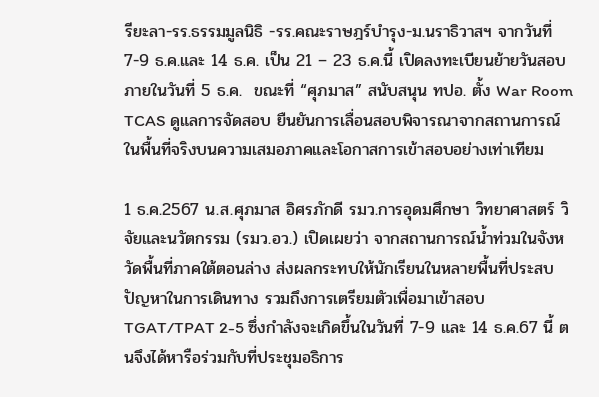รียะลา-รร.ธรรมมูลนิธิ -รร.คณะราษฎร์บำรุง-ม.นราธิวาสฯ จากวันที่ 7-9 ธ.ค.และ 14 ธ.ค. เป็น 21 – 23 ธ.ค.นี้ เปิดลงทะเบียนย้ายวันสอบภายในวันที่ 5 ธ.ค.  ขณะที่ “ศุภมาส” สนับสนุน ทปอ. ตั้ง War Room TCAS ดูแลการจัดสอบ ยืนยันการเลื่อนสอบพิจารณาจากสถานการณ์ในพื้นที่จริงบนความเสมอภาคและโอกาสการเข้าสอบอย่างเท่าเทียม

1 ธ.ค.2567 น.ส.ศุภมาส อิศรภักดี รมว.การอุดมศึกษา วิทยาศาสตร์ วิจัยและนวัตกรรม (รมว.อว.) เปิดเผยว่า จากสถานการณ์น้ำท่วมในจังหวัดพื้นที่ภาคใต้ตอนล่าง ส่งผลกระทบให้นักเรียนในหลายพื้นที่ประสบปัญหาในการเดินทาง รวมถึงการเตรียมตัวเพื่อมาเข้าสอบ TGAT/TPAT 2-5 ซึ่งกำลังจะเกิดขึ้นในวันที่ 7-9 และ 14 ธ.ค.67 นี้ ตนจึงได้หารือร่วมกับที่ประชุมอธิการ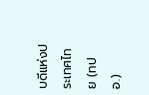บดีแห่งประเทศไทย (ทปอ.)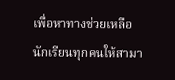เพื่อหาทางช่วยเหลือนักเรียนทุกคนให้สามา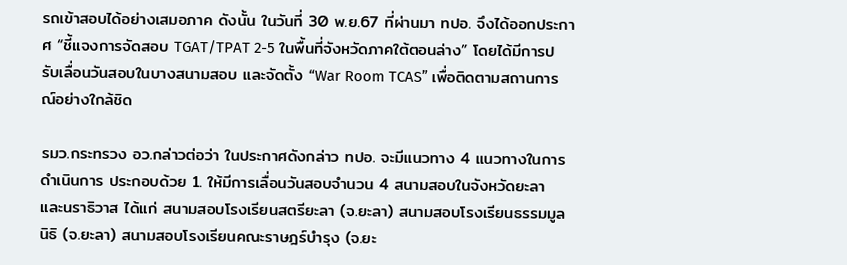รถเข้าสอบได้อย่างเสมอภาค ดังนั้น ในวันที่ 30 พ.ย.67 ที่ผ่านมา ทปอ. จึงได้ออกประกาศ “ชี้แจงการจัดสอบ TGAT/TPAT 2-5 ในพื้นที่จังหวัดภาคใต้ตอนล่าง” โดยได้มีการปรับเลื่อนวันสอบในบางสนามสอบ และจัดตั้ง “War Room TCAS” เพื่อติดตามสถานการณ์อย่างใกล้ชิด

รมว.กระทรวง อว.กล่าวต่อว่า ในประกาศดังกล่าว ทปอ. จะมีแนวทาง 4 แนวทางในการดำเนินการ ประกอบด้วย 1. ให้มีการเลื่อนวันสอบจำนวน 4 สนามสอบในจังหวัดยะลา และนราธิวาส ได้แก่ สนามสอบโรงเรียนสตรียะลา (จ.ยะลา) สนามสอบโรงเรียนธรรมมูลนิธิ (จ.ยะลา) สนามสอบโรงเรียนคณะราษฎร์บำรุง (จ.ยะ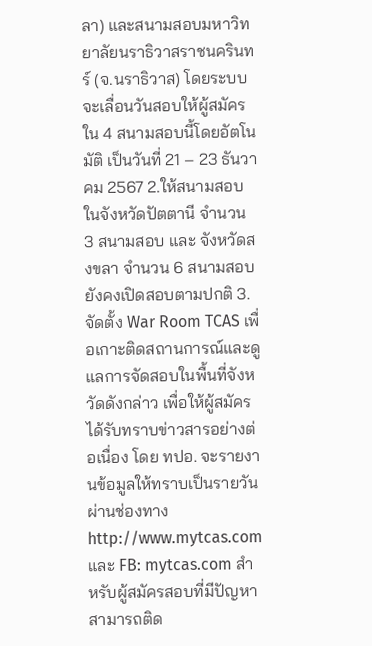ลา) และสนามสอบมหาวิทยาลัยนราธิวาสราชนครินทร์ (จ.นราธิวาส) โดยระบบจะเลื่อนวันสอบให้ผู้สมัครใน 4 สนามสอบนี้โดยอัตโนมัติ เป็นวันที่ 21 – 23 ธันวาคม 2567 2.ให้สนามสอบในจังหวัดปัตตานี จำนวน 3 สนามสอบ และ จังหวัดสงขลา จำนวน 6 สนามสอบ ยังคงเปิดสอบตามปกติ 3.จัดตั้ง War Room TCAS เพื่อเกาะติดสถานการณ์และดูแลการจัดสอบในพื้นที่จังหวัดดังกล่าว เพื่อให้ผู้สมัครได้รับทราบข่าวสารอย่างต่อเนื่อง โดย ทปอ. จะรายงานข้อมูลให้ทราบเป็นรายวันผ่านช่องทาง http://www.mytcas.com และ FB: mytcas.com สำหรับผู้สมัครสอบที่มีปัญหาสามารถติด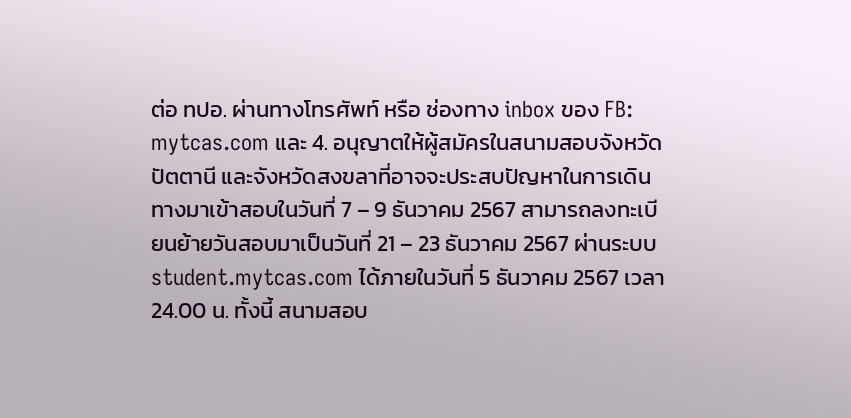ต่อ ทปอ. ผ่านทางโทรศัพท์ หรือ ช่องทาง inbox ของ FB: mytcas.com และ 4. อนุญาตให้ผู้สมัครในสนามสอบจังหวัดปัตตานี และจังหวัดสงขลาที่อาจจะประสบปัญหาในการเดินทางมาเข้าสอบในวันที่ 7 – 9 ธันวาคม 2567 สามารถลงทะเบียนย้ายวันสอบมาเป็นวันที่ 21 – 23 ธันวาคม 2567 ผ่านระบบ student.mytcas.com ได้ภายในวันที่ 5 ธันวาคม 2567 เวลา 24.00 น. ทั้งนี้ สนามสอบ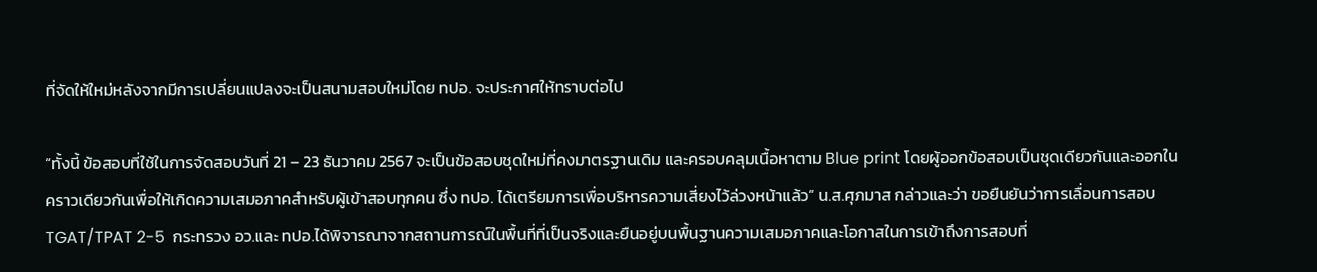ที่จัดให้ใหม่หลังจากมีการเปลี่ยนแปลงจะเป็นสนามสอบใหม่โดย ทปอ. จะประกาศให้ทราบต่อไป

“ทั้งนี้ ข้อสอบที่ใช้ในการจัดสอบวันที่ 21 – 23 ธันวาคม 2567 จะเป็นข้อสอบชุดใหม่ที่คงมาตรฐานเดิม และครอบคลุมเนื้อหาตาม Blue print โดยผู้ออกข้อสอบเป็นชุดเดียวกันและออกในคราวเดียวกันเพื่อให้เกิดความเสมอภาคสำหรับผู้เข้าสอบทุกคน ซึ่ง ทปอ. ได้เตรียมการเพื่อบริหารความเสี่ยงไว้ล่วงหน้าแล้ว” น.ส.ศุภมาส กล่าวและว่า ขอยืนยันว่าการเลื่อนการสอบ TGAT/TPAT 2-5  กระทรวง อว.และ ทปอ.ได้พิจารณาจากสถานการณ์ในพื้นที่ที่เป็นจริงและยืนอยู่บนพื้นฐานความเสมอภาคและโอกาสในการเข้าถึงการสอบที่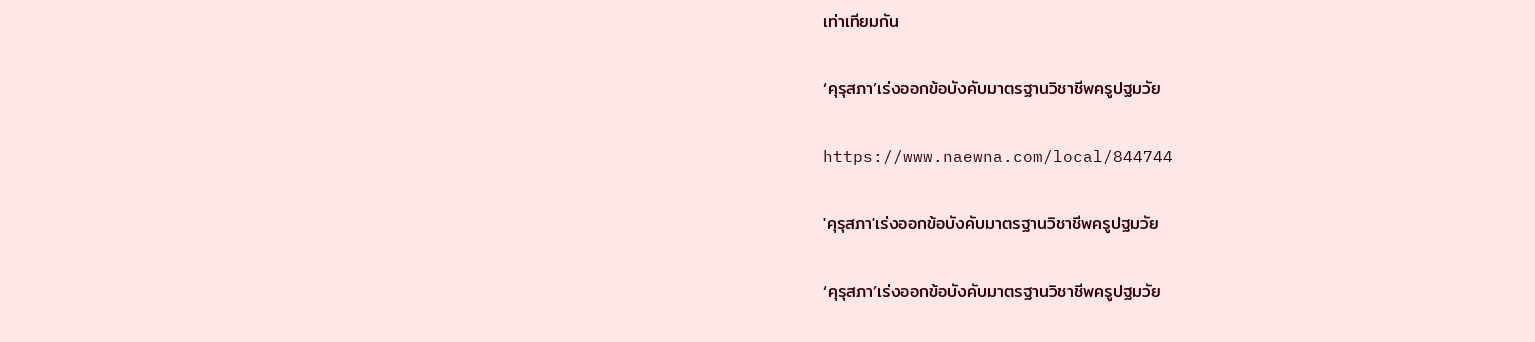เท่าเทียมกัน

‘คุรุสภา’เร่งออกข้อบังคับมาตรฐานวิชาชีพครูปฐมวัย

https://www.naewna.com/local/844744

'คุรุสภา'เร่งออกข้อบังคับมาตรฐานวิชาชีพครูปฐมวัย

‘คุรุสภา’เร่งออกข้อบังคับมาตรฐานวิชาชีพครูปฐมวัย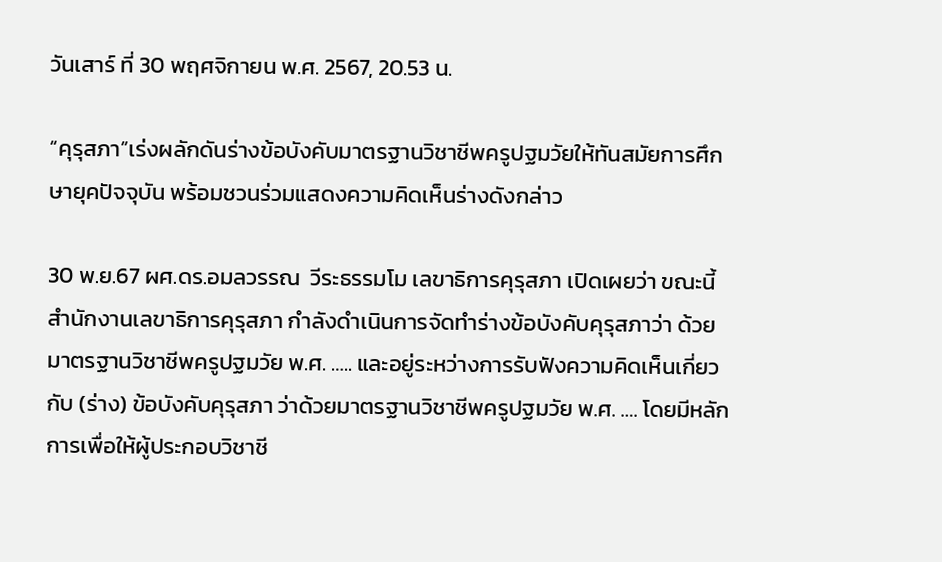วันเสาร์ ที่ 30 พฤศจิกายน พ.ศ. 2567, 20.53 น.

“คุรุสภา”เร่งผลักดันร่างข้อบังคับมาตรฐานวิชาชีพครูปฐมวัยให้ทันสมัยการศึกษายุคปัจจุบัน พร้อมชวนร่วมแสดงความคิดเห็นร่างดังกล่าว

30 พ.ย.67 ผศ.ดร.อมลวรรณ  วีระธรรมโม เลขาธิการคุรุสภา เปิดเผยว่า ขณะนี้สำนักงานเลขาธิการคุรุสภา กำลังดำเนินการจัดทำร่างข้อบังคับคุรุสภาว่า ด้วยมาตรฐานวิชาชีพครูปฐมวัย พ.ศ. ….. และอยู่ระหว่างการรับฟังความคิดเห็นเกี่ยวกับ (ร่าง) ข้อบังคับคุรุสภา ว่าด้วยมาตรฐานวิชาชีพครูปฐมวัย พ.ศ. …. โดยมีหลักการเพื่อให้ผู้ประกอบวิชาชี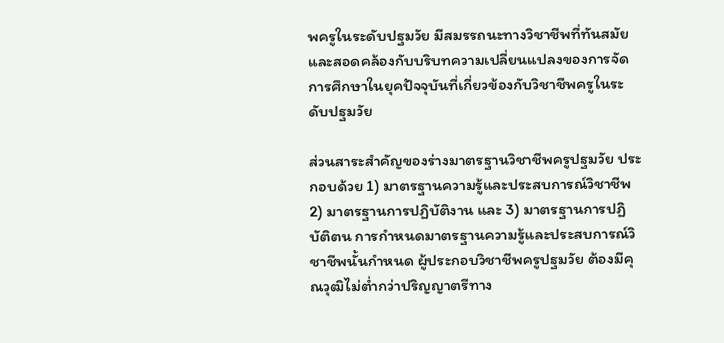พครูในระดับปฐมวัย มีสมรรถนะทางวิชาชีพที่ทันสมัย และสอดคล้องกับบริบทความเปลี่ยนแปลงของการจัดการศึกษาในยุคปัจจุบันที่เกี่ยวข้องกับวิชาชีพครูในระดับปฐมวัย

ส่วนสาระสำคัญของร่างมาตรฐานวิชาชีพครูปฐมวัย ประกอบด้วย 1) มาตรฐานความรู้และประสบการณ์วิชาชีพ  2) มาตรฐานการปฏิบัติงาน และ 3) มาตรฐานการปฏิบัติตน การกำหนดมาตรฐานความรู้และประสบการณ์วิชาชีพนั้นกำหนด ผู้ประกอบวิชาชีพครูปฐมวัย ต้องมีคุณวุฒิไม่ต่ำกว่าปริญญาตรีทาง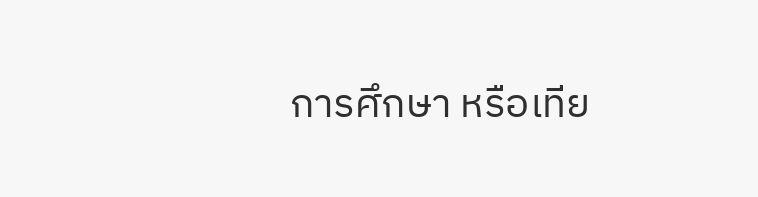การศึกษา หรือเทีย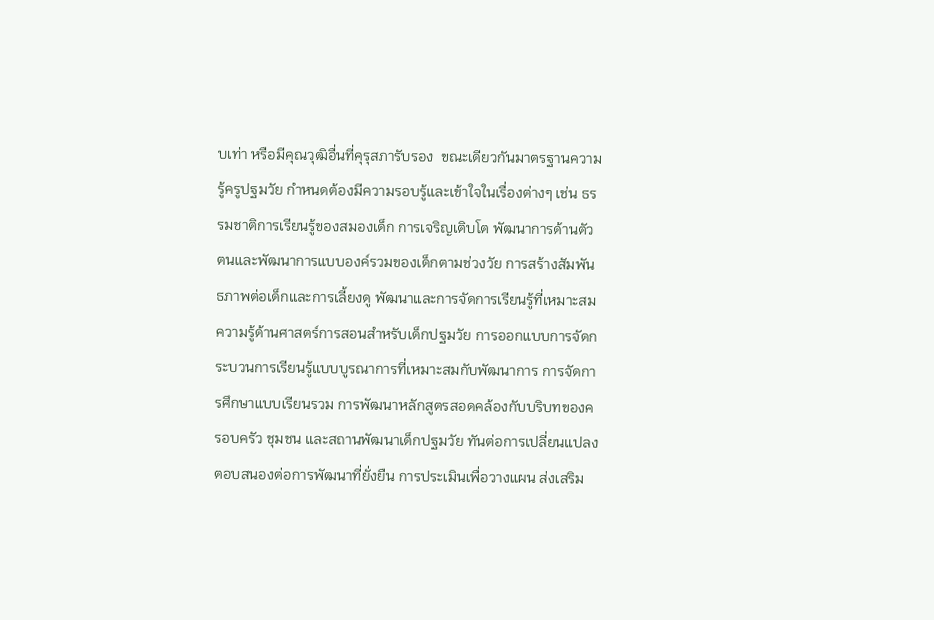บเท่า หรือมีคุณวุฒิอื่นที่คุรุสภารับรอง  ขณะเดียวกันมาตรฐานความรู้ครูปฐมวัย กำหนดต้องมีความรอบรู้และเข้าใจในเรื่องต่างๆ เช่น ธรรมชาติการเรียนรู้ของสมองเด็ก การเจริญเติบโต พัฒนาการด้านตัวตนและพัฒนาการแบบองค์รวมของเด็กตามช่วงวัย การสร้างสัมพันธภาพต่อเด็กและการเลี้ยงดู พัฒนาและการจัดการเรียนรู้ที่เหมาะสม ความรู้ด้านศาสตร์การสอนสำหรับเด็กปฐมวัย การออกแบบการจัดกระบวนการเรียนรู้แบบบูรณาการที่เหมาะสมกับพัฒนาการ การจัดการศึกษาแบบเรียนรวม การพัฒนาหลักสูตรสอดคล้องกับบริบทของครอบครัว ชุมชน และสถานพัฒนาเด็กปฐมวัย ทันต่อการเปลี่ยนแปลง ตอบสนองต่อการพัฒนาที่ยั่งยืน การประเมินเพื่อวางแผน ส่งเสริม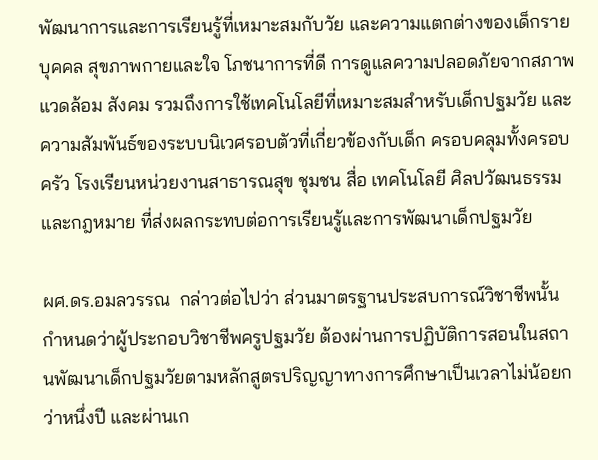พัฒนาการและการเรียนรู้ที่เหมาะสมกับวัย และความแตกต่างของเด็กรายบุคคล สุขภาพกายและใจ โภชนาการที่ดี การดูแลความปลอดภัยจากสภาพแวดล้อม สังคม รวมถึงการใช้เทคโนโลยีที่เหมาะสมสำหรับเด็กปฐมวัย และ ความสัมพันธ์ของระบบนิเวศรอบตัวที่เกี่ยวข้องกับเด็ก ครอบคลุมทั้งครอบครัว โรงเรียนหน่วยงานสาธารณสุข ชุมชน สื่อ เทคโนโลยี ศิลปวัฒนธรรม และกฎหมาย ที่ส่งผลกระทบต่อการเรียนรู้และการพัฒนาเด็กปฐมวัย

ผศ.ดร.อมลวรรณ  กล่าวต่อไปว่า ส่วนมาตรฐานประสบการณ์วิชาชีพนั้นกำหนดว่าผู้ประกอบวิชาชีพครูปฐมวัย ต้องผ่านการปฏิบัติการสอนในสถานพัฒนาเด็กปฐมวัยตามหลักสูตรปริญญาทางการศึกษาเป็นเวลาไม่น้อยกว่าหนึ่งปี และผ่านเก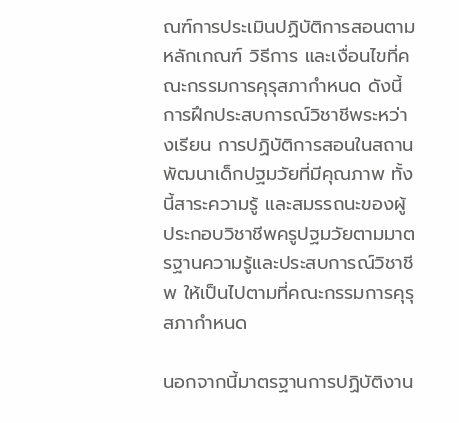ณฑ์การประเมินปฏิบัติการสอนตามหลักเกณฑ์ วิธีการ และเงื่อนไขที่คณะกรรมการคุรุสภากำหนด ดังนี้ การฝึกประสบการณ์วิชาชีพระหว่างเรียน การปฏิบัติการสอนในสถานพัฒนาเด็กปฐมวัยที่มีคุณภาพ ทั้งนี้สาระความรู้ และสมรรถนะของผู้ประกอบวิชาชีพครูปฐมวัยตามมาตรฐานความรู้และประสบการณ์วิชาชีพ ให้เป็นไปตามที่คณะกรรมการคุรุสภากำหนด

นอกจากนี้มาตรฐานการปฏิบัติงาน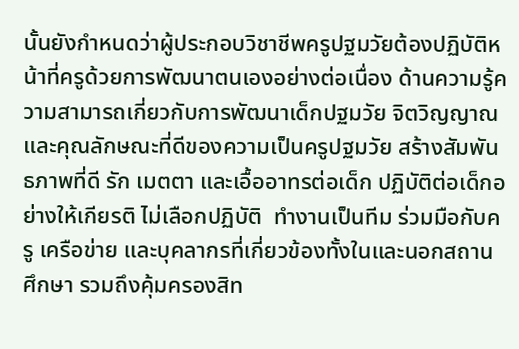นั้นยังกำหนดว่าผู้ประกอบวิชาชีพครูปฐมวัยต้องปฏิบัติหน้าที่ครูด้วยการพัฒนาตนเองอย่างต่อเนื่อง ด้านความรู้ความสามารถเกี่ยวกับการพัฒนาเด็กปฐมวัย จิตวิญญาณและคุณลักษณะที่ดีของความเป็นครูปฐมวัย สร้างสัมพันธภาพที่ดี รัก เมตตา และเอื้ออาทรต่อเด็ก ปฏิบัติต่อเด็กอย่างให้เกียรติ ไม่เลือกปฏิบัติ  ทำงานเป็นทีม ร่วมมือกับครู เครือข่าย และบุคลากรที่เกี่ยวข้องทั้งในและนอกสถานศึกษา รวมถึงคุ้มครองสิท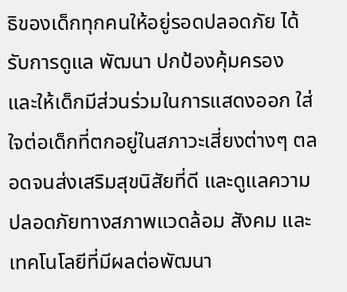ธิของเด็กทุกคนให้อยู่รอดปลอดภัย ได้รับการดูแล พัฒนา ปกป้องคุ้มครอง และให้เด็กมีส่วนร่วมในการแสดงออก ใส่ใจต่อเด็กที่ตกอยู่ในสภาวะเสี่ยงต่างๆ ตลอดจนส่งเสริมสุขนิสัยที่ดี และดูแลความปลอดภัยทางสภาพแวดล้อม สังคม และเทคโนโลยีที่มีผลต่อพัฒนา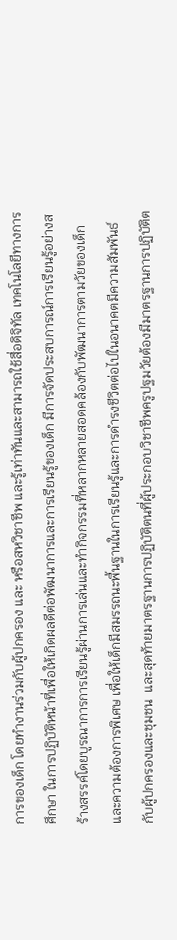การของเด็ก โดยทำงานร่วมกับผู้ปกครอง และ หรือสหวิชาชีพ และรู้เท่าทันและสามารถใช้สื่อดิจิทัล เทคโนโลยีทางการศึกษา ในการปฏิบัติหน้าที่เพื่อให้เกิดผลดีต่อพัฒนาการและการเรียนรู้ของเด็ก มีการจัดประสบการณ์การเรียนรู้อย่างสร้างสรรค์โดยบูรณาการการเรียนรู้ผ่านการเล่นและทำกิจกรรมที่หลากหลายสอดคล้องกับพัฒนาการตามวัยของเด็กและความต้องการพิเศษ เพื่อให้เด็กมีสมรรถนะพื้นฐานในการเรียนรู้และการดำรงชีวิตต่อไปในอนาคตมีความสัมพันธ์กับผู้ปกครองและชุมชน  และสุดท้ายมาตรฐานการปฏิบัติตนที่ผู้ประกอบวิชาชีพครูปฐมวัยต้องมีมาตรฐานการปฏิบัติต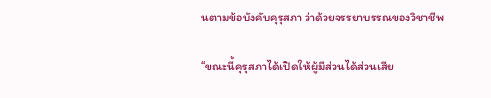นตามข้อบังคับคุรุสภา ว่าด้วยจรรยาบรรณของวิชาชีพ

“ขณะนี้คุรุสภาได้เปิดให้ผู้มีส่วนได้ส่วนเสีย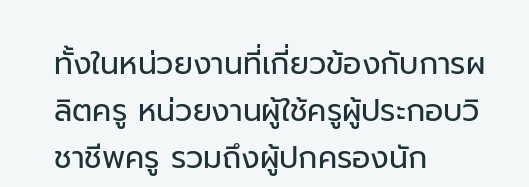ทั้งในหน่วยงานที่เกี่ยวข้องกับการผลิตครู หน่วยงานผู้ใช้ครูผู้ประกอบวิชาชีพครู รวมถึงผู้ปกครองนัก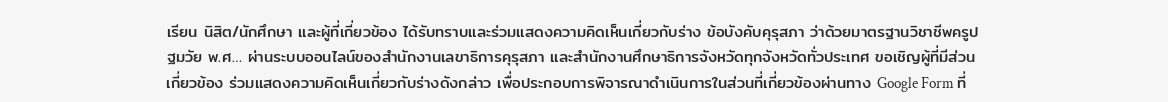เรียน นิสิต/นักศึกษา และผู้ที่เกี่ยวข้อง ได้รับทราบและร่วมแสดงความคิดเห็นเกี่ยวกับร่าง ข้อบังคับคุรุสภา ว่าด้วยมาตรฐานวิชาชีพครูปฐมวัย พ.ศ… ผ่านระบบออนไลน์ของสำนักงานเลขาธิการคุรุสภา และสำนักงานศึกษาธิการจังหวัดทุกจังหวัดทั่วประเทศ ขอเชิญผู้ที่มีส่วนเกี่ยวข้อง ร่วมแสดงความคิดเห็นเกี่ยวกับร่างดังกล่าว เพื่อประกอบการพิจารณาดำเนินการในส่วนที่เกี่ยวข้องผ่านทาง Google Form ที่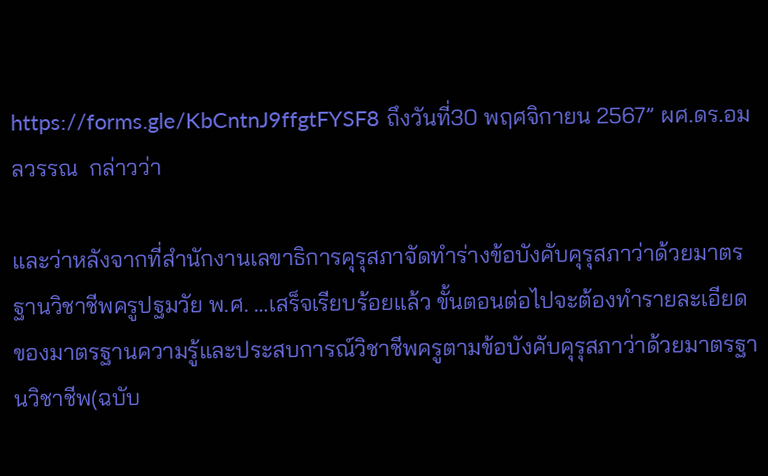https://forms.gle/KbCntnJ9ffgtFYSF8 ถึงวันที่30 พฤศจิกายน 2567” ผศ.ดร.อมลวรรณ  กล่าวว่า

และว่าหลังจากที่สำนักงานเลขาธิการคุรุสภาจัดทำร่างข้อบังคับคุรุสภาว่าด้วยมาตรฐานวิชาชีพครูปฐมวัย พ.ศ. …เสร็จเรียบร้อยแล้ว ขั้นตอนต่อไปจะต้องทำรายละเอียดของมาตรฐานความรู้และประสบการณ์วิชาชีพครูตามข้อบังคับคุรุสภาว่าด้วยมาตรฐานวิชาชีพ(ฉบับ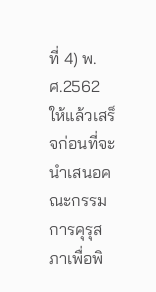ที่ 4) พ.ศ.2562 ให้แล้วเสร็จก่อนที่จะนำเสนอคณะกรรมการคุรุสภาเพื่อพิ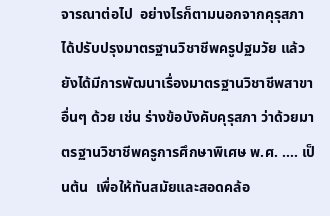จารณาต่อไป  อย่างไรก็ตามนอกจากคุรุสภาได้ปรับปรุงมาตรฐานวิชาชีพครูปฐมวัย แล้วยังได้มีการพัฒนาเรื่องมาตรฐานวิชาชีพสาขาอื่นๆ ด้วย เช่น ร่างข้อบังคับคุรุสภา ว่าด้วยมาตรฐานวิชาชีพครูการศึกษาพิเศษ พ.ศ. …. เป็นต้น  เพื่อให้ทันสมัยและสอดคล้อ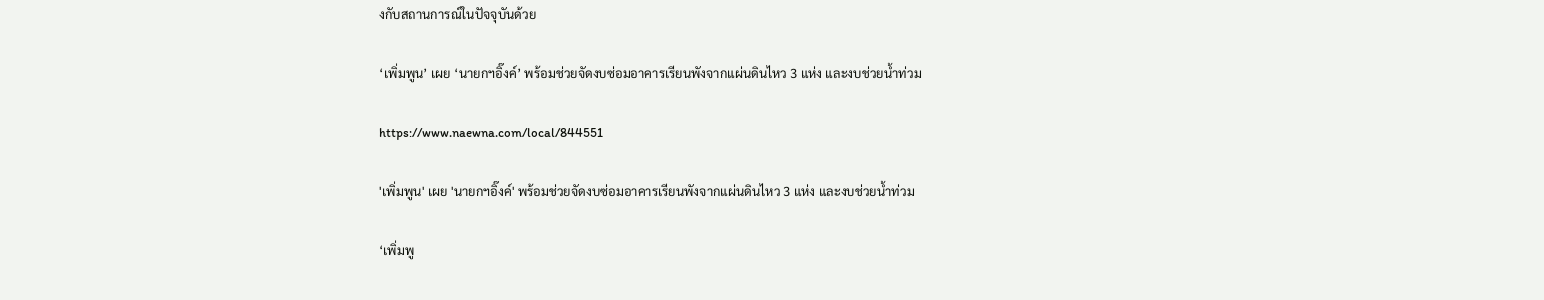งกับสถานการณ์ในปัจจุบันด้วย

‘เพิ่มพูน’ เผย ‘นายกฯอิ๊งค์’ พร้อมช่วยจัดงบซ่อมอาคารเรียนพังจากแผ่นดินไหว 3 แห่ง และงบช่วยน้ำท่วม

https://www.naewna.com/local/844551

'เพิ่มพูน' เผย 'นายกฯอิ๊งค์' พร้อมช่วยจัดงบซ่อมอาคารเรียนพังจากแผ่นดินไหว 3 แห่ง และงบช่วยน้ำท่วม

‘เพิ่มพู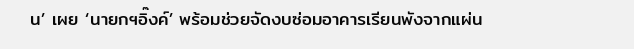น’ เผย ‘นายกฯอิ๊งค์’ พร้อมช่วยจัดงบซ่อมอาคารเรียนพังจากแผ่น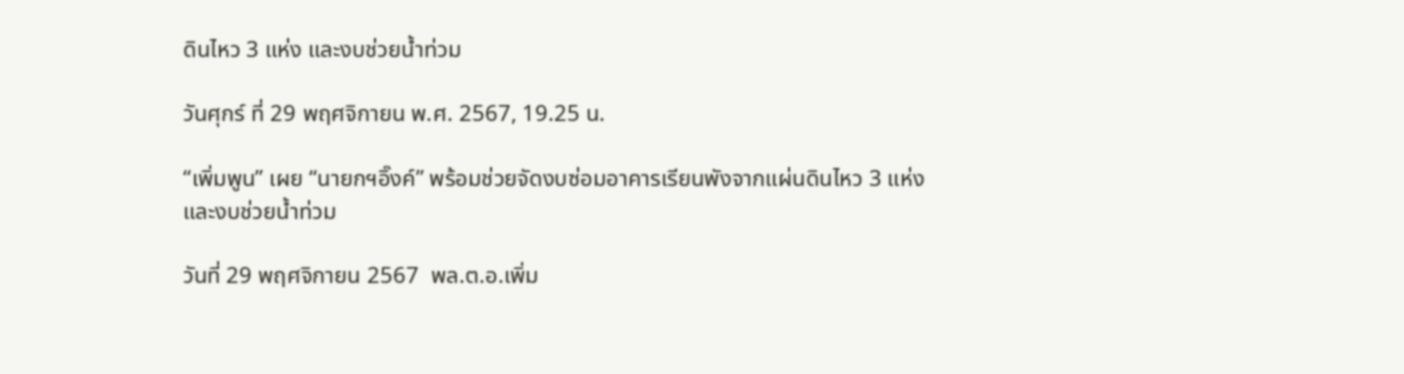ดินไหว 3 แห่ง และงบช่วยน้ำท่วม

วันศุกร์ ที่ 29 พฤศจิกายน พ.ศ. 2567, 19.25 น.

“เพิ่มพูน” เผย “นายกฯอิ๊งค์” พร้อมช่วยจัดงบซ่อมอาคารเรียนพังจากแผ่นดินไหว 3 แห่ง และงบช่วยน้ำท่วม

วันที่ 29 พฤศจิกายน 2567  พล.ต.อ.เพิ่ม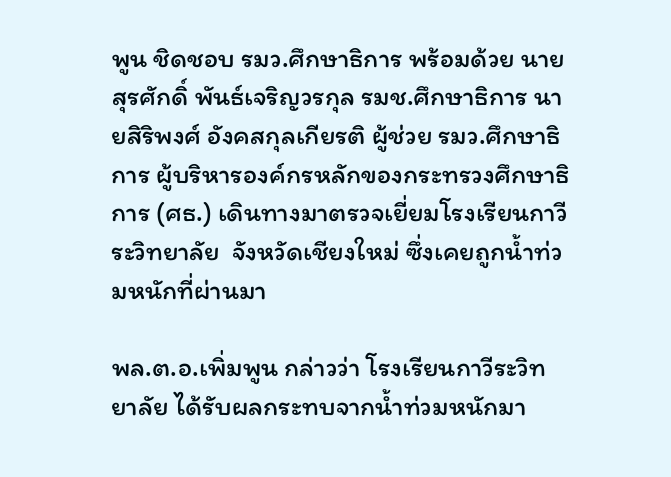พูน ชิดชอบ รมว.ศึกษาธิการ พร้อมด้วย นายสุรศักดิ์ พันธ์เจริญวรกุล รมช.ศึกษาธิการ นายสิริพงศ์ อังคสกุลเกียรติ ผู้ช่วย รมว.ศึกษาธิการ ผู้บริหารองค์กรหลักของกระทรวงศึกษาธิการ (ศธ.) เดินทางมาตรวจเยี่ยมโรงเรียนกาวีระวิทยาลัย  จังหวัดเชียงใหม่ ซึ่งเคยถูกน้ำท่วมหนักที่ผ่านมา

พล.ต.อ.เพิ่มพูน กล่าวว่า โรงเรียนกาวีระวิทยาลัย ได้รับผลกระทบจากน้ำท่วมหนักมา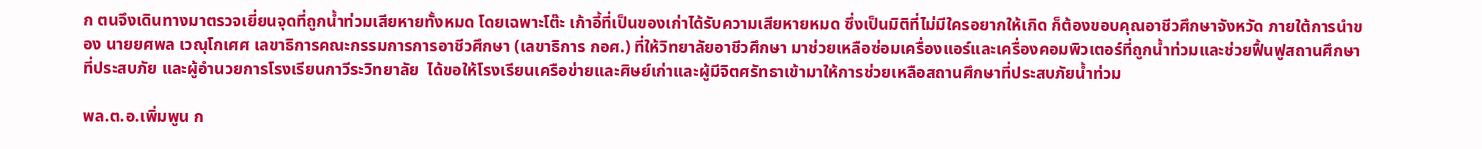ก ตนจึงเดินทางมาตรวจเยี่ยนจุดที่ถูกน้ำท่วมเสียหายทั้งหมด โดยเฉพาะโต๊ะ เก้าอี้ที่เป็นของเก่าได้รับความเสียหายหมด ซึ่งเป็นมิติที่ไม่มีใครอยากให้เกิด ก็ต้องขอบคุณอาชีวศึกษาจังหวัด ภายใต้การนำของ นายยศพล เวณุโกเศศ เลขาธิการคณะกรรมการการอาชีวศึกษา (เลขาธิการ กอศ.) ที่ให้วิทยาลัยอาชีวศึกษา มาช่วยเหลือซ่อมเครื่องแอร์และเครื่องคอมพิวเตอร์ที่ถูกน้ำท่วมและช่วยฟื้นฟูสถานศึกษาที่ประสบภัย และผู้อำนวยการโรงเรียนกาวีระวิทยาลัย  ได้ขอให้โรงเรียนเครือข่ายและศิษย์เก่าและผู้มีจิตศรัทธาเข้ามาให้การช่วยเหลือสถานศึกษาที่ประสบภัยน้ำท่วม

พล.ต.อ.เพิ่มพูน ก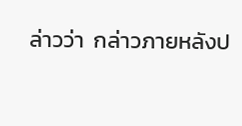ล่าวว่า  กล่าวภายหลังป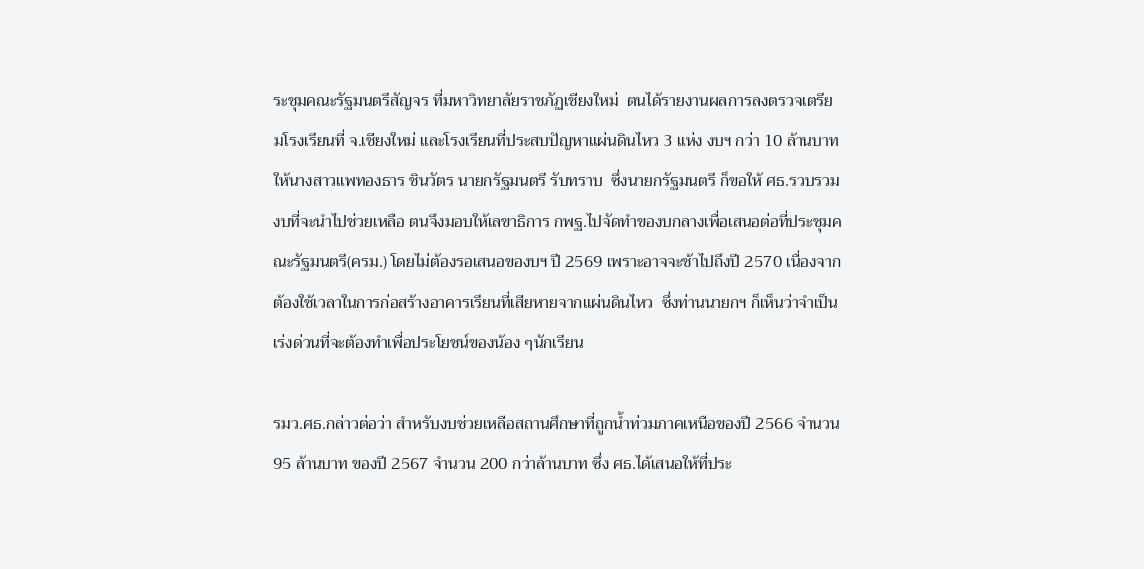ระชุมคณะรัฐมนตรีสัญจร ที่มหาวิทยาลัยราชภัฏเชียงใหม่  ตนได้รายงานผลการลงตรวจเตรียมโรงเรียนที่ จ.เชียงใหม่ และโรงเรียนที่ประสบปัญหาแผ่นดินไหว 3 แห่ง งบฯ กว่า 10 ล้านบาท ให้นางสาวแพทองธาร ชินวัตร นายกรัฐมนตรี รับทราบ  ซึ่งนายกรัฐมนตรี ก็ขอให้ ศธ.รวบรวมงบที่จะนำไปช่วยเหลือ ตนจึงมอบให้เลขาธิการ กพฐ.ไปจัดทำของบกลางเพื่อเสนอต่อที่ประชุมคณะรัฐมนตรี(ครม.) โดยไม่ต้องรอเสนอของบฯ ปี 2569 เพราะอาจจะช้าไปถึงปี 2570 เนื่องจากต้องใช้เวลาในการก่อสร้างอาคารเรียนที่เสียหายจากแผ่นดินไหว  ซึ่งท่านนายกฯ ก็เห็นว่าจำเป็นเร่งด่วนที่จะต้องทำเพื่อประโยชน์ของน้อง ๆนักเรียน

รมว.ศธ.กล่าวต่อว่า สำหรับงบช่วยเหลือสถานศึกษาที่ถูกน้ำท่วมภาคเหนือของปี 2566 จำนวน  95 ล้านบาท ของปี 2567 จำนวน 200 กว่าล้านบาท ซึ่ง ศธ.ได้เสนอให้ที่ประ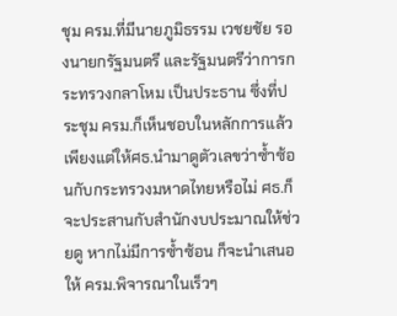ชุม ครม.ที่มีนายภูมิธรรม เวชยชัย รองนายกรัฐมนตรี และรัฐมนตรีว่าการกระทรวงกลาโหม เป็นประธาน ซึ่งที่ประชุม ครม.ก็เห็นชอบในหลักการแล้ว  เพียงแต่ให้ศธ.นำมาดูตัวเลขว่าซ้ำซ้อนกับกระทรวงมหาดไทยหรือไม่ ศธ.ก็จะประสานกับสำนักงบประมาณให้ช่วยดู หากไม่มีการซ้ำซ้อน ก็จะนำเสนอ ให้ ครม.พิจารณาในเร็วๆ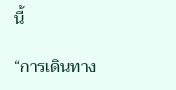นี้

“การเดินทาง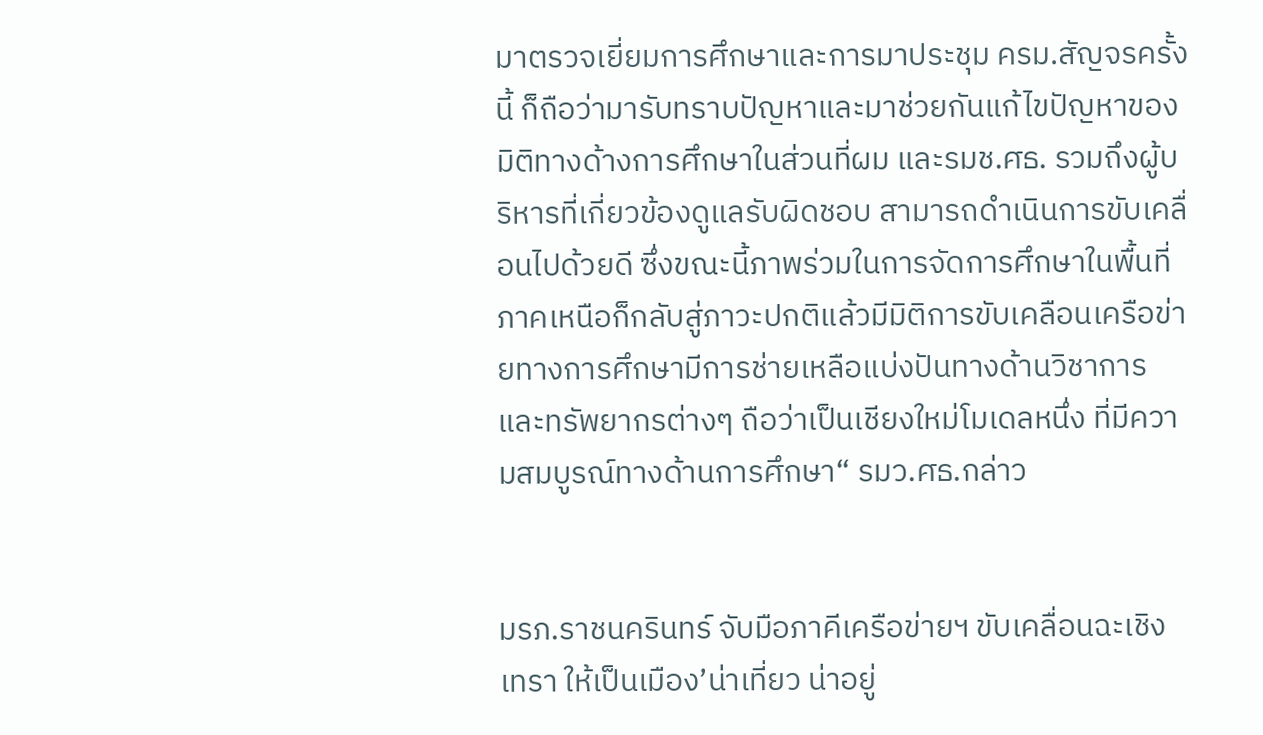มาตรวจเยี่ยมการศึกษาและการมาประชุม ครม.สัญจรครั้งนี้ ก็ถือว่ามารับทราบปัญหาและมาช่วยกันแก้ไขปัญหาของมิติทางด้างการศึกษาในส่วนที่ผม และรมช.ศธ. รวมถึงผู้บริหารที่เกี่ยวข้องดูแลรับผิดชอบ สามารถดำเนินการขับเคลื่อนไปด้วยดี ซึ่งขณะนี้ภาพร่วมในการจัดการศึกษาในพื้นที่ภาคเหนือก็กลับสู่ภาวะปกติแล้วมีมิติการขับเคลือนเครือข่ายทางการศึกษามีการช่ายเหลือแบ่งปันทางด้านวิชาการและทรัพยากรต่างๆ ถือว่าเป็นเชียงใหม่โมเดลหนึ่ง ที่มีความสมบูรณ์ทางด้านการศึกษา“ รมว.ศธ.กล่าว


มรภ.ราชนครินทร์ จับมือภาคีเครือข่ายฯ ขับเคลื่อนฉะเชิงเทรา ให้เป็นเมือง’น่าเที่ยว น่าอยู่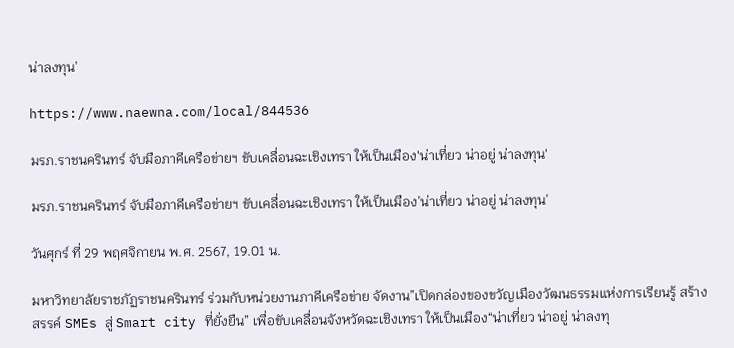น่าลงทุน’

https://www.naewna.com/local/844536

มรภ.ราชนครินทร์ จับมือภาคีเครือข่ายฯ ขับเคลื่อนฉะเชิงเทรา ให้เป็นเมือง'น่าเที่ยว น่าอยู่ น่าลงทุน'

มรภ.ราชนครินทร์ จับมือภาคีเครือข่ายฯ ขับเคลื่อนฉะเชิงเทรา ให้เป็นเมือง’น่าเที่ยว น่าอยู่ น่าลงทุน’

วันศุกร์ ที่ 29 พฤศจิกายน พ.ศ. 2567, 19.01 น.

มหาวิทยาลัยราชภัฏราชนครินทร์ ร่วมกับหน่วยงานภาคีเครือข่าย จัดงาน”เปิดกล่องของขวัญเมืองวัฒนธรรมแห่งการเรียนรู้ สร้างสรรค์ SMEs สู่ Smart city ที่ยั่งยืน” เพื่อขับเคลื่อนจังหวัดฉะเชิงเทรา ให้เป็นเมือง“น่าเที่ยว น่าอยู่ น่าลงทุ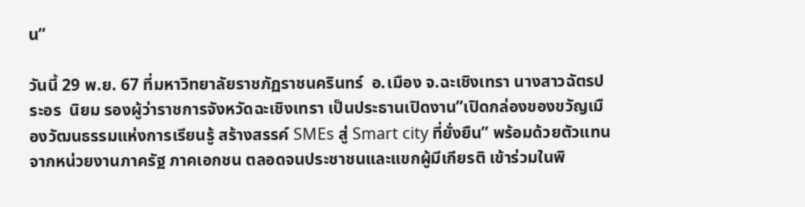น”

วันนี้ 29 พ.ย. 67 ที่มหาวิทยาลัยราชภัฏราชนครินทร์  อ.เมือง จ.ฉะเชิงเทรา นางสาวฉัตรประอร  นิยม รองผู้ว่าราชการจังหวัดฉะเชิงเทรา เป็นประธานเปิดงาน”เปิดกล่องของขวัญเมืองวัฒนธรรมแห่งการเรียนรู้ สร้างสรรค์ SMEs สู่ Smart city ที่ยั่งยืน” พร้อมด้วยตัวแทนจากหน่วยงานภาครัฐ ภาคเอกชน ตลอดจนประชาชนและแขกผู้มีเกียรติ เข้าร่วมในพิ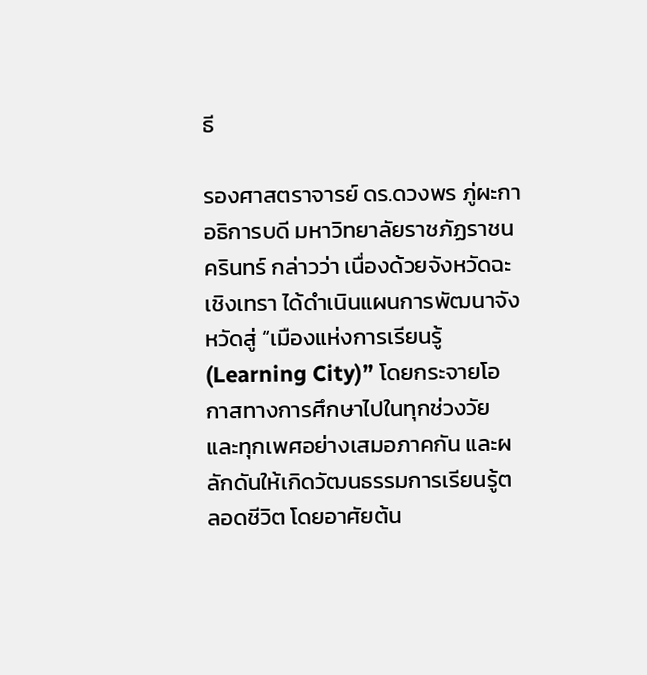ธี

รองศาสตราจารย์ ดร.ดวงพร ภู่ผะกา อธิการบดี มหาวิทยาลัยราชภัฏราชนครินทร์ กล่าวว่า เนื่องด้วยจังหวัดฉะเชิงเทรา ได้ดำเนินแผนการพัฒนาจังหวัดสู่ “เมืองแห่งการเรียนรู้ (Learning City)” โดยกระจายโอกาสทางการศึกษาไปในทุกช่วงวัย และทุกเพศอย่างเสมอภาคกัน และผลักดันให้เกิดวัฒนธรรมการเรียนรู้ตลอดชีวิต โดยอาศัยต้น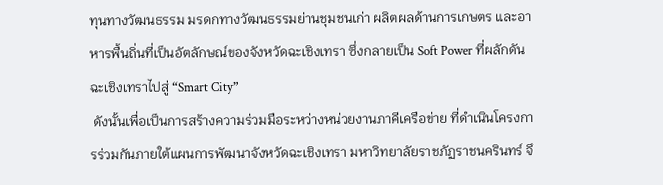ทุนทางวัฒนธรรม มรดกทางวัฒนธรรมย่านชุมชนเก่า ผลิตผลด้านการเกษตร และอาหารพื้นถิ่นที่เป็นอัตลักษณ์ของจังหวัดฉะเชิงเทรา ซึ่งกลายเป็น Soft Power ที่ผลักดันฉะเชิงเทราไปสู่ “Smart City”
 ดังนั้นเพื่อเป็นการสร้างความร่วมมือระหว่างหน่วยงานภาคีเครือข่าย ที่ดำเนินโครงการร่วมกันภายใต้แผนการพัฒนาจังหวัดฉะเชิงเทรา มหาวิทยาลัยราชภัฏราชนครินทร์ จึ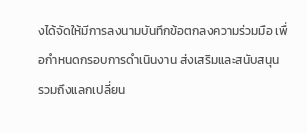งได้จัดให้มีการลงนามบันทึกข้อตกลงความร่วมมือ เพื่อกำหนดกรอบการดำเนินงาน ส่งเสริมและสนับสนุน รวมถึงแลกเปลี่ยน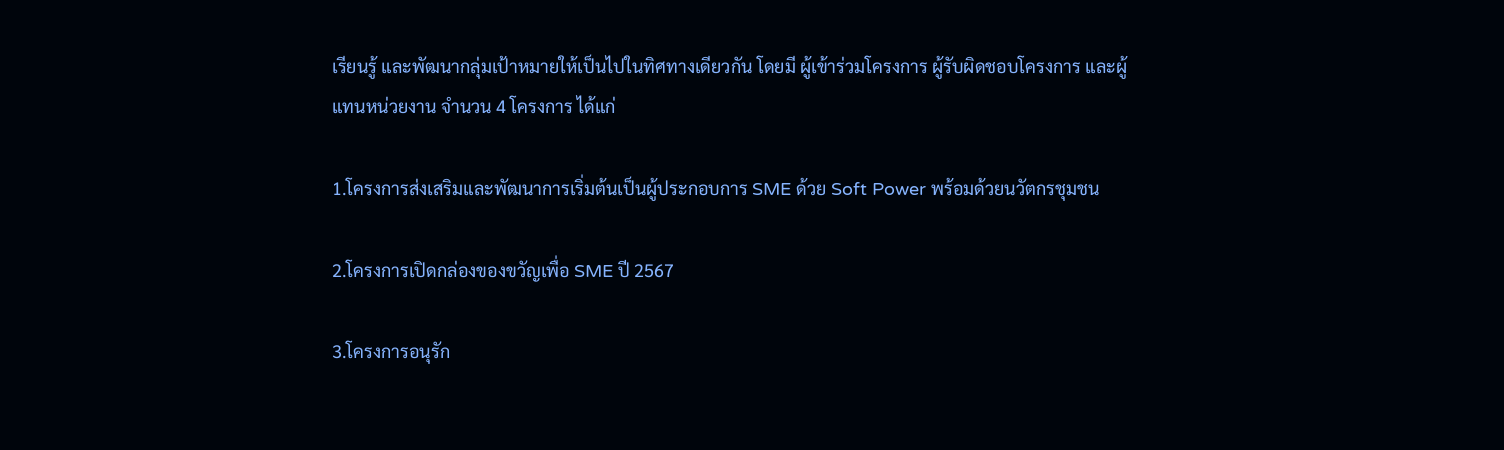เรียนรู้ และพัฒนากลุ่มเป้าหมายให้เป็นไปในทิศทางเดียวกัน โดยมี ผู้เข้าร่วมโครงการ ผู้รับผิดชอบโครงการ และผู้แทนหน่วยงาน จำนวน 4 โครงการ ได้แก่

1.โครงการส่งเสริมและพัฒนาการเริ่มต้นเป็นผู้ประกอบการ SME ด้วย Soft Power พร้อมด้วยนวัตกรชุมชน

2.โครงการเปิดกล่องของขวัญเพื่อ SME ปี 2567

3.โครงการอนุรัก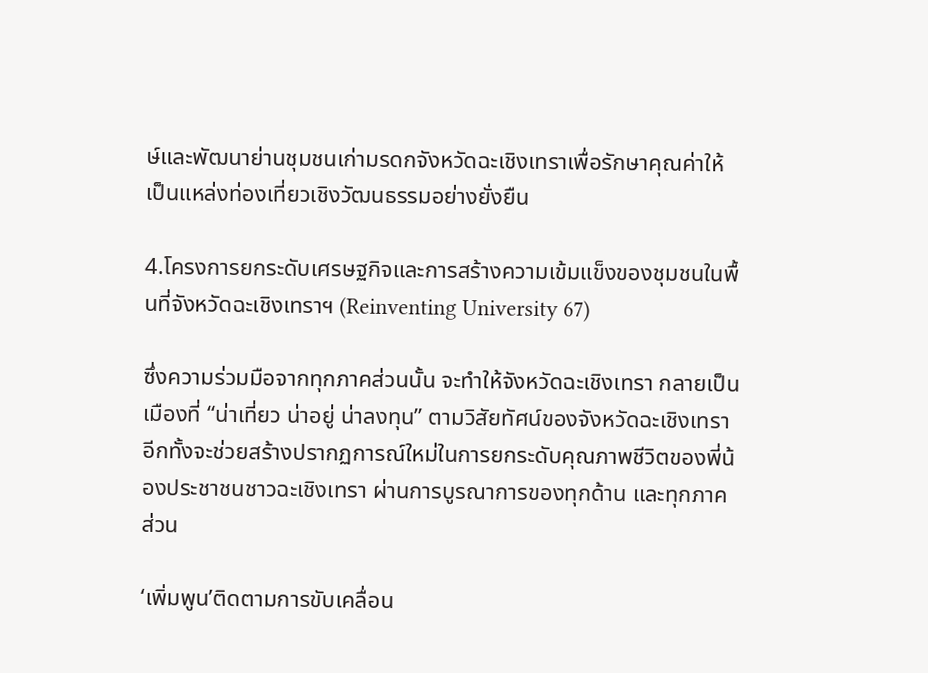ษ์และพัฒนาย่านชุมชนเก่ามรดกจังหวัดฉะเชิงเทราเพื่อรักษาคุณค่าให้เป็นแหล่งท่องเที่ยวเชิงวัฒนธรรมอย่างยั่งยืน

4.โครงการยกระดับเศรษฐกิจและการสร้างความเข้มแข็งของชุมชนในพื้นที่จังหวัดฉะเชิงเทราฯ (Reinventing University 67)

ซึ่งความร่วมมือจากทุกภาคส่วนนั้น จะทำให้จังหวัดฉะเชิงเทรา กลายเป็นเมืองที่ “น่าเที่ยว น่าอยู่ น่าลงทุน” ตามวิสัยทัศน์ของจังหวัดฉะเชิงเทรา อีกทั้งจะช่วยสร้างปรากฏการณ์ใหม่ในการยกระดับคุณภาพชีวิตของพี่น้องประชาชนชาวฉะเชิงเทรา ผ่านการบูรณาการของทุกด้าน และทุกภาคส่วน

‘เพิ่มพูน’ติดตามการขับเคลื่อน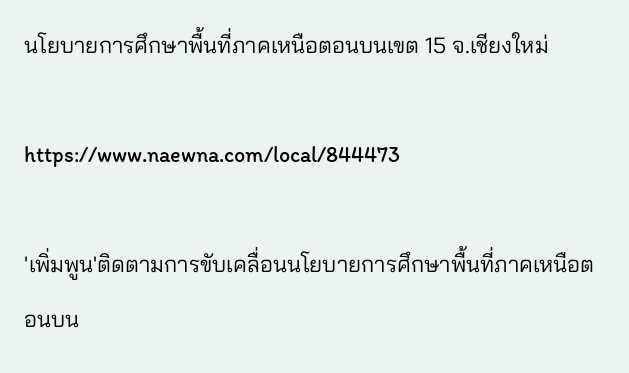นโยบายการศึกษาพื้นที่ภาคเหนือตอนบนเขต 15 จ.เชียงใหม่

https://www.naewna.com/local/844473

'เพิ่มพูน'ติดตามการขับเคลื่อนนโยบายการศึกษาพื้นที่ภาคเหนือตอนบน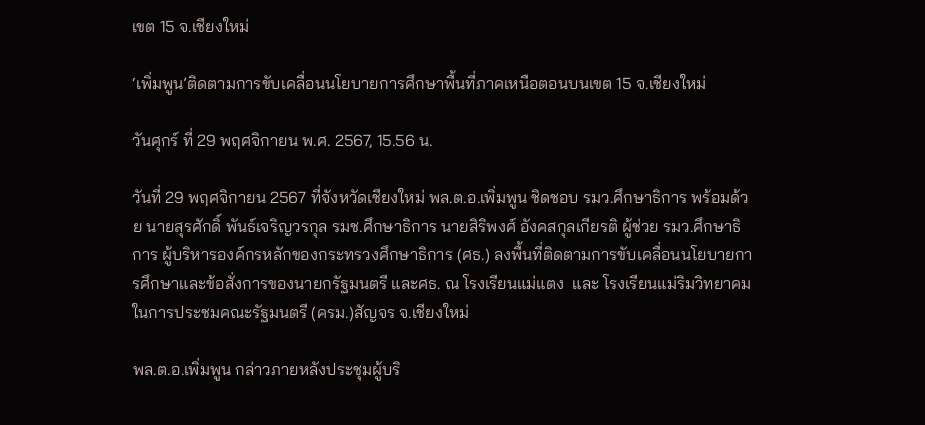เขต 15 จ.เชียงใหม่

‘เพิ่มพูน’ติดตามการขับเคลื่อนนโยบายการศึกษาพื้นที่ภาคเหนือตอนบนเขต 15 จ.เชียงใหม่

วันศุกร์ ที่ 29 พฤศจิกายน พ.ศ. 2567, 15.56 น.

วันที่ 29 พฤศจิกายน 2567 ที่จังหวัดเชียงใหม่ พล.ต.อ.เพิ่มพูน ชิดชอบ รมว.ศึกษาธิการ พร้อมด้วย นายสุรศักดิ์ พันธ์เจริญวรกุล รมช.ศึกษาธิการ นายสิริพงศ์ อังคสกุลเกียรติ ผู้ช่วย รมว.ศึกษาธิการ ผู้บริหารองค์กรหลักของกระทรวงศึกษาธิการ (ศธ.) ลงพื้นที่ติดตามการขับเคลื่อนนโยบายการศึกษาและข้อสั่งการของนายกรัฐมนตรี และศธ. ณ โรงเรียนแม่แตง  และ โรงเรียนแม่ริมวิทยาคม ในการประชมคณะรัฐมนตรี (ครม.)สัญจร จ.เชียงใหม่

พล.ต.อ.เพิ่มพูน กล่าวภายหลังประชุมผู้บริ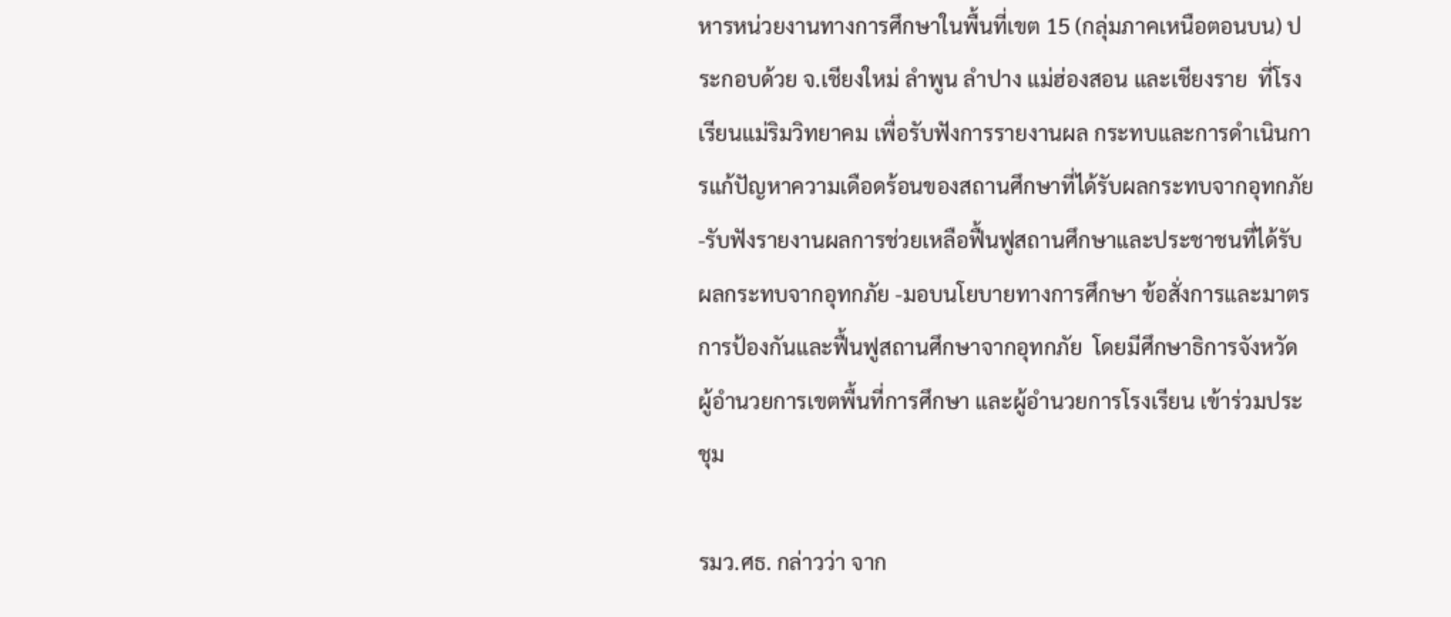หารหน่วยงานทางการศึกษาในพื้นที่เขต 15 (กลุ่มภาคเหนือตอนบน) ประกอบด้วย จ.เชียงใหม่ ลำพูน ลำปาง แม่ฮ่องสอน และเชียงราย  ที่โรงเรียนแม่ริมวิทยาคม เพื่อรับฟังการรายงานผล กระทบและการดำเนินการแก้ปัญหาความเดือดร้อนของสถานศึกษาที่ได้รับผลกระทบจากอุทกภัย  -รับฟังรายงานผลการช่วยเหลือฟื้นฟูสถานศึกษาและประชาชนทึ่ได้รับผลกระทบจากอุทกภัย -มอบนโยบายทางการศึกษา ข้อสั่งการและมาตรการป้องกันและฟื้นฟูสถานศึกษาจากอุทกภัย  โดยมีศึกษาธิการจังหวัด ผู้อำนวยการเขตพื้นที่การศึกษา และผู้อำนวยการโรงเรียน เข้าร่วมประชุม

รมว.ศธ. กล่าวว่า จาก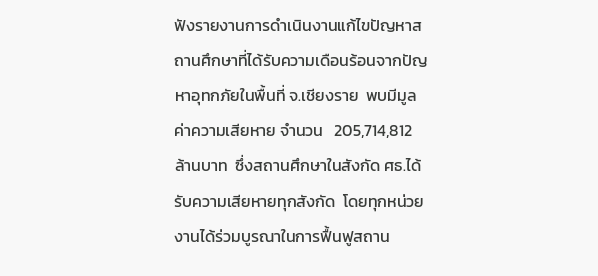ฟังรายงานการดำเนินงานแก้ไขปัญหาสถานศึกษาที่ได้รับความเดือนร้อนจากปัญหาอุทกภัยในพื้นที่ จ.เชียงราย  พบมีมูลค่าความเสียหาย จำนวน   205,714,812  ล้านบาท  ซึ่งสถานศึกษาในสังกัด ศธ.ได้รับความเสียหายทุกสังกัด  โดยทุกหน่วยงานได้ร่วมบูรณาในการฟื้นฟูสถาน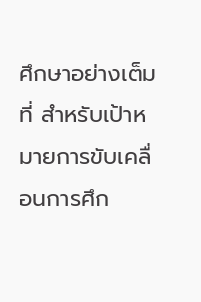ศึกษาอย่างเต็มที่ สำหรับเป้าหมายการขับเคลื่อนการศึก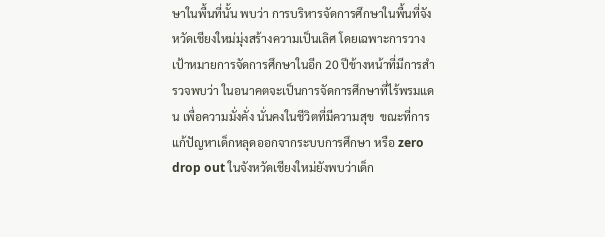ษาในพื้นที่นั้น พบว่า การบริหารจัดการศึกษาในพื้นที่จังหวัดเชียงใหม่มุ่งสร้างความเป็นเลิศ โดยเฉพาะการวางเป้าหมายการจัดการศึกษาในอีก 20 ปีข้างหน้าที่มีการสำรวจพบว่า ในอนาคตจะเป็นการจัดการศึกษาที่ไร้พรมแดน เพื่อความมั่งคั่ง นั่นคงในชีวิตที่มีความสุข  ขณะที่การแก้ปัญหาเด็กหลุดออกจากระบบการศึกษา หรือ zero drop out ในจังหวัดเชียงใหม่ยังพบว่าเด็ก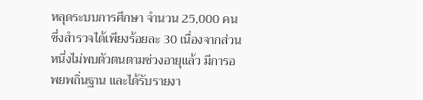หลุดระบบการศึกษา จำนวน 25,000 คน ซึ่งสำรวจได้เพียงร้อยละ 30 เนื่องจากส่วนหนึ่งไม่พบตัวตนตามช่วงอายุแล้ว มีการอพยพถิ่นฐาน และได้รับรายงา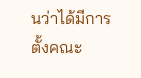นว่าได้มีการตั้งคณะ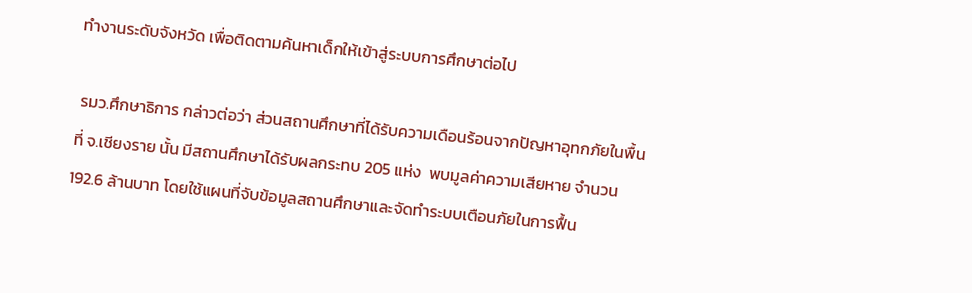ทำงานระดับจังหวัด เพื่อติดตามค้นหาเด็กให้เข้าสู่ระบบการศึกษาต่อไป

 รมว.ศึกษาธิการ กล่าวต่อว่า ส่วนสถานศึกษาที่ได้รับความเดือนร้อนจากปัญหาอุทกภัยในพื้นที่ จ.เชียงราย นั้น มีสถานศึกษาได้รับผลกระทบ 205 แห่ง  พบมูลค่าความเสียหาย จำนวน 192.6 ล้านบาท โดยใช้แผนที่จับข้อมูลสถานศึกษาและจัดทำระบบเตือนภัยในการฟื้น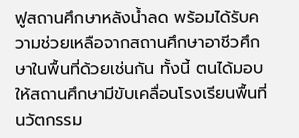ฟูสถานศึกษาหลังน้ำลด พร้อมได้รับความช่วยเหลือจากสถานศึกษาอาชีวศึกษาในพื้นที่ด้วยเช่นกัน ทั้งนี้ ตนได้มอบให้สถานศึกษามีขับเคลื่อนโรงเรียนพื้นที่นวัตกรรม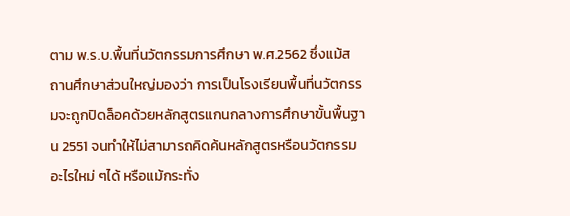ตาม พ.ร.บ.พื้นที่นวัตกรรมการศึกษา พ.ศ.2562 ซึ่งแม้สถานศึกษาส่วนใหญ่มองว่า การเป็นโรงเรียนพื้นที่นวัตกรรมจะถูกปิดล็อคด้วยหลักสูตรแกนกลางการศึกษาขั้นพื้นฐาน 2551 จนทำให้ไม่สามารถคิดค้นหลักสูตรหรือนวัตกรรมอะไรใหม่ ๆได้ หรือแม้กระทั่ง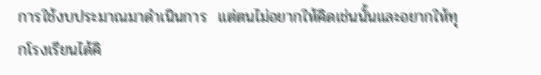การใช้งบประมาณมาดำเนินการ  แต่ตนไม่อยากให้คิดเช่นนั้นและอยากให้ทุกโรงเรียนได้คิ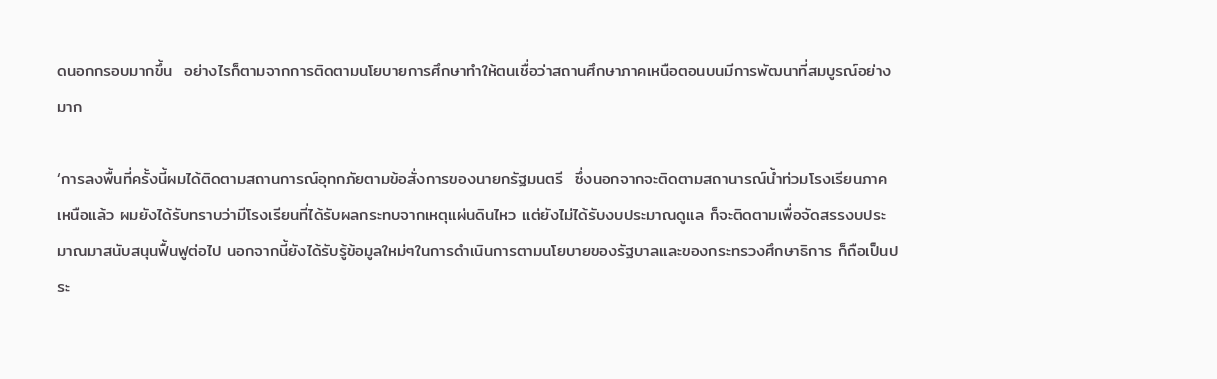ดนอกกรอบมากขึ้น  อย่างไรก็ตามจากการติดตามนโยบายการศึกษาทำให้ตนเชื่อว่าสถานศึกษาภาคเหนือตอนบนมีการพัฒนาที่สมบูรณ์อย่างมาก

‘การลงพื้นที่ครั้งนี้ผมได้ติดตามสถานการณ์อุทกภัยตามข้อสั่งการของนายกรัฐมนตรี  ซึ่งนอกจากจะติดตามสถานารณ์น้ำท่วมโรงเรียนภาคเหนือแล้ว ผมยังได้รับทราบว่ามีโรงเรียนที่ได้รับผลกระทบจากเหตุแผ่นดินไหว แต่ยังไม่ได้รับงบประมาณดูแล ก็จะติดตามเพื่อจัดสรรงบประมาณมาสนับสนุนฟื้นฟูต่อไป นอกจากนี้ยังได้รับรู้ข้อมูลใหม่ๆในการดำเนินการตามนโยบายของรัฐบาลและของกระทรวงศึกษาธิการ ก็ถือเป็นประ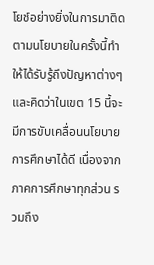โยช์อย่างยิ่งในการมาติดตามนโยบายในครั้งนี้ทำให้ได้รับรู้ถึงปัญหาต่างๆ และคิดว่าในเขต 15 นี้จะมีการขับเคลื่อนนโยบายการศึกษาได้ดี เนื่องจากภาคการศึกษาทุกส่วน รวมถึง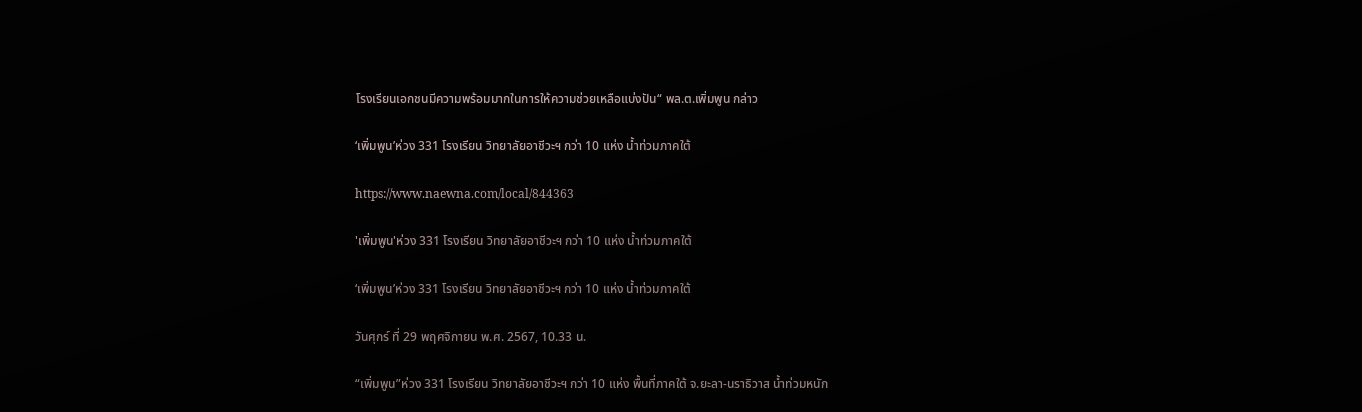โรงเรียนเอกชนมีความพร้อมมากในการให้ความช่วยเหลือแบ่งปัน“ พล.ต.เพิ่มพูน กล่าว

‘เพิ่มพูน’ห่วง 331 โรงเรียน วิทยาลัยอาชีวะฯ กว่า 10 แห่ง น้ำท่วมภาคใต้

https://www.naewna.com/local/844363

'เพิ่มพูน'ห่วง 331 โรงเรียน วิทยาลัยอาชีวะฯ กว่า 10 แห่ง น้ำท่วมภาคใต้

‘เพิ่มพูน’ห่วง 331 โรงเรียน วิทยาลัยอาชีวะฯ กว่า 10 แห่ง น้ำท่วมภาคใต้

วันศุกร์ ที่ 29 พฤศจิกายน พ.ศ. 2567, 10.33 น.

“เพิ่มพูน”ห่วง 331 โรงเรียน วิทยาลัยอาชีวะฯ กว่า 10 แห่ง พื้นที่ภาคใต้ จ.ยะลา-นราธิวาส น้ำท่วมหนัก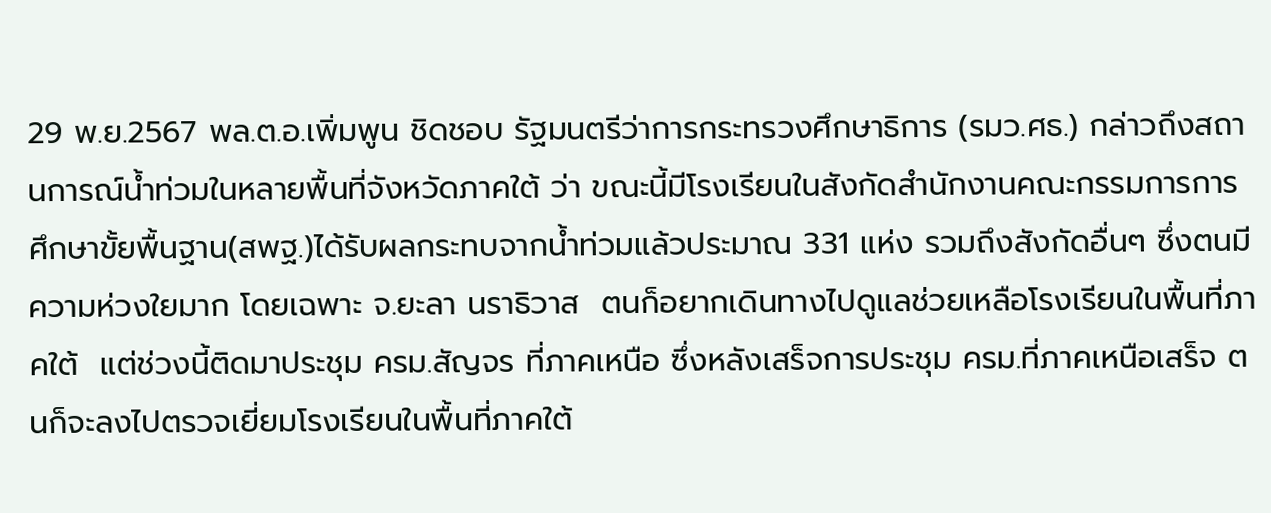29 พ.ย.2567 พล.ต.อ.เพิ่มพูน ชิดชอบ รัฐมนตรีว่าการกระทรวงศึกษาธิการ (รมว.ศธ.) กล่าวถึงสถานการณ์น้ำท่วมในหลายพื้นที่จังหวัดภาคใต้ ว่า ขณะนี้มีโรงเรียนในสังกัดสำนักงานคณะกรรมการการศึกษาขั้ยพื้นฐาน(สพฐ.)ได้รับผลกระทบจากน้ำท่วมแล้วประมาณ 331 แห่ง รวมถึงสังกัดอื่นๆ ซึ่งตนมีความห่วงใยมาก โดยเฉพาะ จ.ยะลา นราธิวาส  ตนก็อยากเดินทางไปดูแลช่วยเหลือโรงเรียนในพื้นที่ภาคใต้  แต่ช่วงนี้ติดมาประชุม ครม.สัญจร ที่ภาคเหนือ ซึ่งหลังเสร็จการประชุม ครม.ที่ภาคเหนือเสร็จ ตนก็จะลงไปตรวจเยี่ยมโรงเรียนในพื้นที่ภาคใต้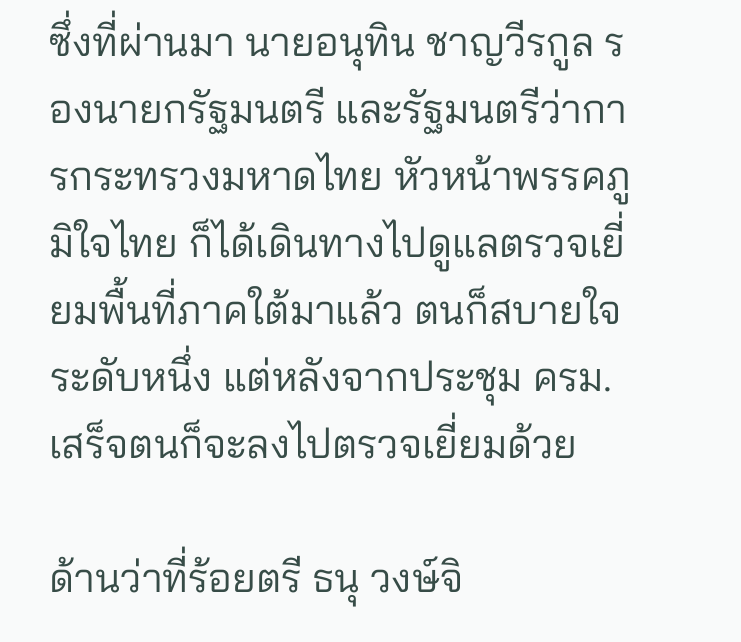ซึ่งที่ผ่านมา นายอนุทิน ชาญวีรกูล รองนายกรัฐมนตรี และรัฐมนตรีว่าการกระทรวงมหาดไทย หัวหน้าพรรคภูมิใจไทย ก็ได้เดินทางไปดูแลตรวจเยี่ยมพื้นที่ภาคใต้มาแล้ว ตนก็สบายใจระดับหนึ่ง แต่หลังจากประชุม ครม.เสร็จตนก็จะลงไปตรวจเยี่ยมด้วย

ด้านว่าที่ร้อยตรี ธนุ วงษ์จิ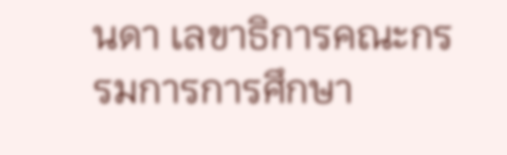นดา เลขาธิการคณะกรรมการการศึกษา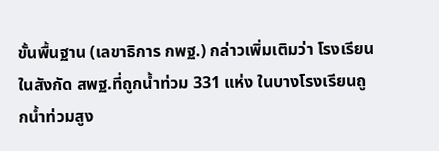ขั้นพื้นฐาน (เลขาธิการ กพฐ.) กล่าวเพิ่มเติมว่า โรงเรียนในสังกัด สพฐ.ที่ถูกน้ำท่วม 331 แห่ง ในบางโรงเรียนถูกน้ำท่วมสูง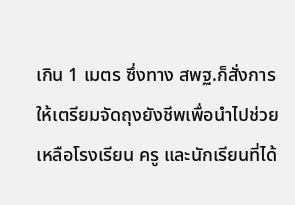เกิน 1 เมตร ซึ่งทาง สพฐ.ก็สั่งการให้เตรียมจัดถุงยังชีพเพื่อนำไปช่วยเหลือโรงเรียน ครู และนักเรียนที่ได้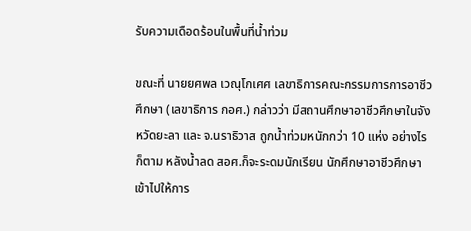รับความเดือดร้อนในพื้นที่น้ำท่วม

ขณะที่ นายยศพล เวณุโกเศศ เลขาธิการคณะกรรมการการอาชีวศึกษา (เลขาธิการ กอศ.) กล่าวว่า มีสถานศึกษาอาชีวศึกษาในจังหวัดยะลา และ จ.นราธิวาส ถูกน้ำท่วมหนักกว่า 10 แห่ง อย่างไรก็ตาม หลังน้ำลด สอศ.ก็จะระดมนักเรียน นักศึกษาอาชีวศึกษาเข้าไปให้การ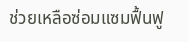ช่วยเหลือซ่อมแซมฟื้นฟู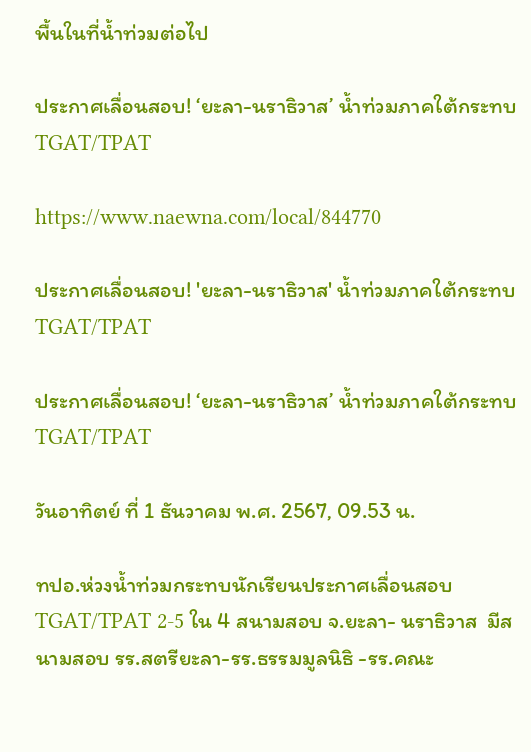พื้นในที่น้ำท่วมต่อไป

ประกาศเลื่อนสอบ! ‘ยะลา-นราธิวาส’ น้ำท่วมภาคใต้กระทบ TGAT/TPAT

https://www.naewna.com/local/844770

ประกาศเลื่อนสอบ! 'ยะลา-นราธิวาส' น้ำท่วมภาคใต้กระทบ TGAT/TPAT

ประกาศเลื่อนสอบ! ‘ยะลา-นราธิวาส’ น้ำท่วมภาคใต้กระทบ TGAT/TPAT

วันอาทิตย์ ที่ 1 ธันวาคม พ.ศ. 2567, 09.53 น.

ทปอ.ห่วงน้ำท่วมกระทบนักเรียนประกาศเลื่อนสอบ TGAT/TPAT 2-5 ใน 4 สนามสอบ จ.ยะลา- นราธิวาส  มีสนามสอบ รร.สตรียะลา-รร.ธรรมมูลนิธิ -รร.คณะ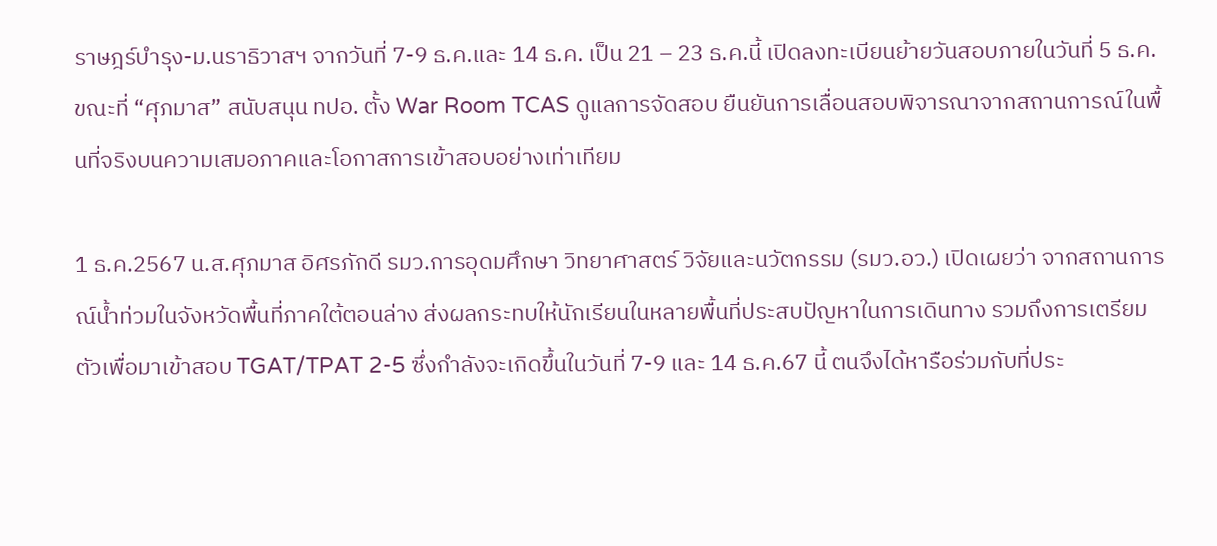ราษฎร์บำรุง-ม.นราธิวาสฯ จากวันที่ 7-9 ธ.ค.และ 14 ธ.ค. เป็น 21 – 23 ธ.ค.นี้ เปิดลงทะเบียนย้ายวันสอบภายในวันที่ 5 ธ.ค.  ขณะที่ “ศุภมาส” สนับสนุน ทปอ. ตั้ง War Room TCAS ดูแลการจัดสอบ ยืนยันการเลื่อนสอบพิจารณาจากสถานการณ์ในพื้นที่จริงบนความเสมอภาคและโอกาสการเข้าสอบอย่างเท่าเทียม

1 ธ.ค.2567 น.ส.ศุภมาส อิศรภักดี รมว.การอุดมศึกษา วิทยาศาสตร์ วิจัยและนวัตกรรม (รมว.อว.) เปิดเผยว่า จากสถานการณ์น้ำท่วมในจังหวัดพื้นที่ภาคใต้ตอนล่าง ส่งผลกระทบให้นักเรียนในหลายพื้นที่ประสบปัญหาในการเดินทาง รวมถึงการเตรียมตัวเพื่อมาเข้าสอบ TGAT/TPAT 2-5 ซึ่งกำลังจะเกิดขึ้นในวันที่ 7-9 และ 14 ธ.ค.67 นี้ ตนจึงได้หารือร่วมกับที่ประ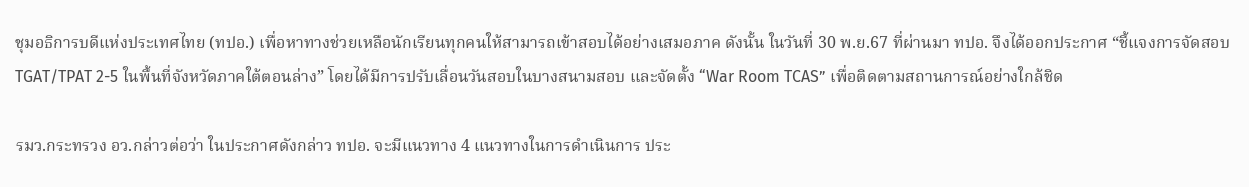ชุมอธิการบดีแห่งประเทศไทย (ทปอ.) เพื่อหาทางช่วยเหลือนักเรียนทุกคนให้สามารถเข้าสอบได้อย่างเสมอภาค ดังนั้น ในวันที่ 30 พ.ย.67 ที่ผ่านมา ทปอ. จึงได้ออกประกาศ “ชี้แจงการจัดสอบ TGAT/TPAT 2-5 ในพื้นที่จังหวัดภาคใต้ตอนล่าง” โดยได้มีการปรับเลื่อนวันสอบในบางสนามสอบ และจัดตั้ง “War Room TCAS” เพื่อติดตามสถานการณ์อย่างใกล้ชิด

รมว.กระทรวง อว.กล่าวต่อว่า ในประกาศดังกล่าว ทปอ. จะมีแนวทาง 4 แนวทางในการดำเนินการ ประ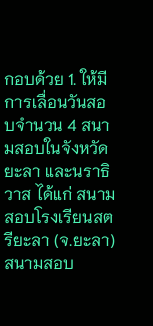กอบด้วย 1. ให้มีการเลื่อนวันสอบจำนวน 4 สนามสอบในจังหวัดยะลา และนราธิวาส ได้แก่ สนามสอบโรงเรียนสตรียะลา (จ.ยะลา) สนามสอบ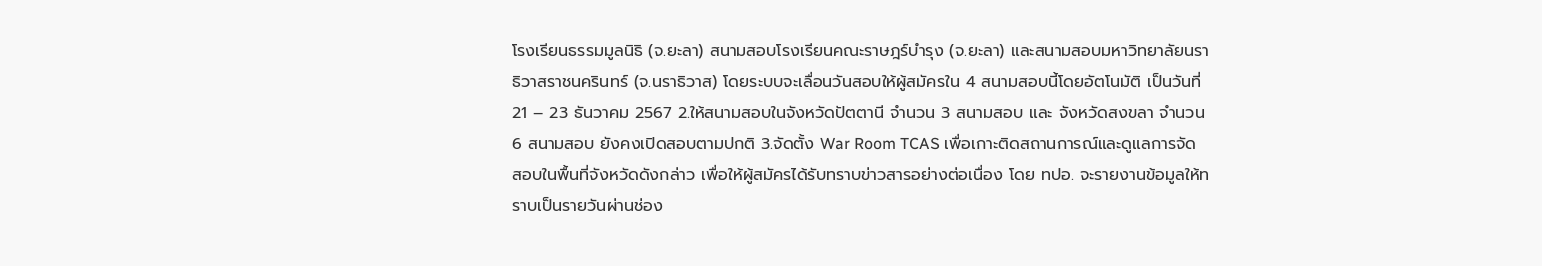โรงเรียนธรรมมูลนิธิ (จ.ยะลา) สนามสอบโรงเรียนคณะราษฎร์บำรุง (จ.ยะลา) และสนามสอบมหาวิทยาลัยนราธิวาสราชนครินทร์ (จ.นราธิวาส) โดยระบบจะเลื่อนวันสอบให้ผู้สมัครใน 4 สนามสอบนี้โดยอัตโนมัติ เป็นวันที่ 21 – 23 ธันวาคม 2567 2.ให้สนามสอบในจังหวัดปัตตานี จำนวน 3 สนามสอบ และ จังหวัดสงขลา จำนวน 6 สนามสอบ ยังคงเปิดสอบตามปกติ 3.จัดตั้ง War Room TCAS เพื่อเกาะติดสถานการณ์และดูแลการจัดสอบในพื้นที่จังหวัดดังกล่าว เพื่อให้ผู้สมัครได้รับทราบข่าวสารอย่างต่อเนื่อง โดย ทปอ. จะรายงานข้อมูลให้ทราบเป็นรายวันผ่านช่อง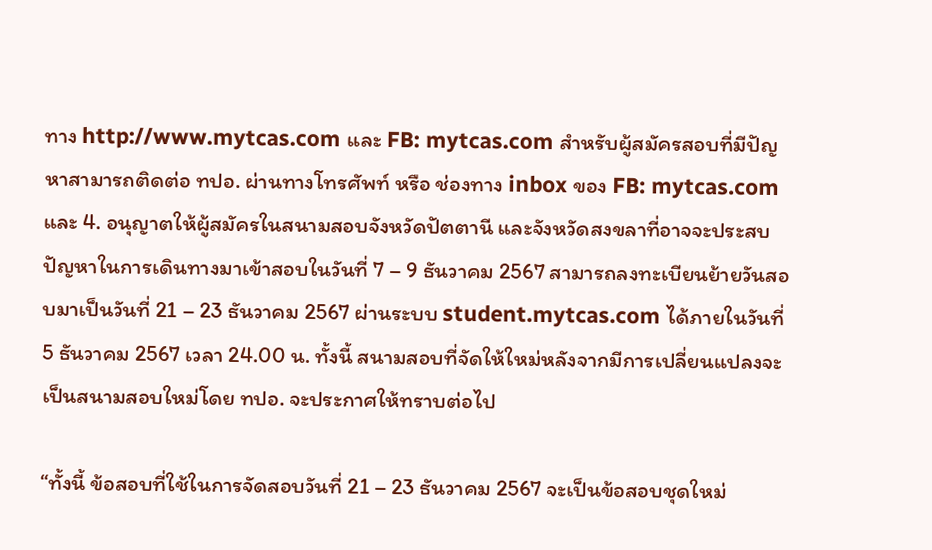ทาง http://www.mytcas.com และ FB: mytcas.com สำหรับผู้สมัครสอบที่มีปัญหาสามารถติดต่อ ทปอ. ผ่านทางโทรศัพท์ หรือ ช่องทาง inbox ของ FB: mytcas.com และ 4. อนุญาตให้ผู้สมัครในสนามสอบจังหวัดปัตตานี และจังหวัดสงขลาที่อาจจะประสบปัญหาในการเดินทางมาเข้าสอบในวันที่ 7 – 9 ธันวาคม 2567 สามารถลงทะเบียนย้ายวันสอบมาเป็นวันที่ 21 – 23 ธันวาคม 2567 ผ่านระบบ student.mytcas.com ได้ภายในวันที่ 5 ธันวาคม 2567 เวลา 24.00 น. ทั้งนี้ สนามสอบที่จัดให้ใหม่หลังจากมีการเปลี่ยนแปลงจะเป็นสนามสอบใหม่โดย ทปอ. จะประกาศให้ทราบต่อไป

“ทั้งนี้ ข้อสอบที่ใช้ในการจัดสอบวันที่ 21 – 23 ธันวาคม 2567 จะเป็นข้อสอบชุดใหม่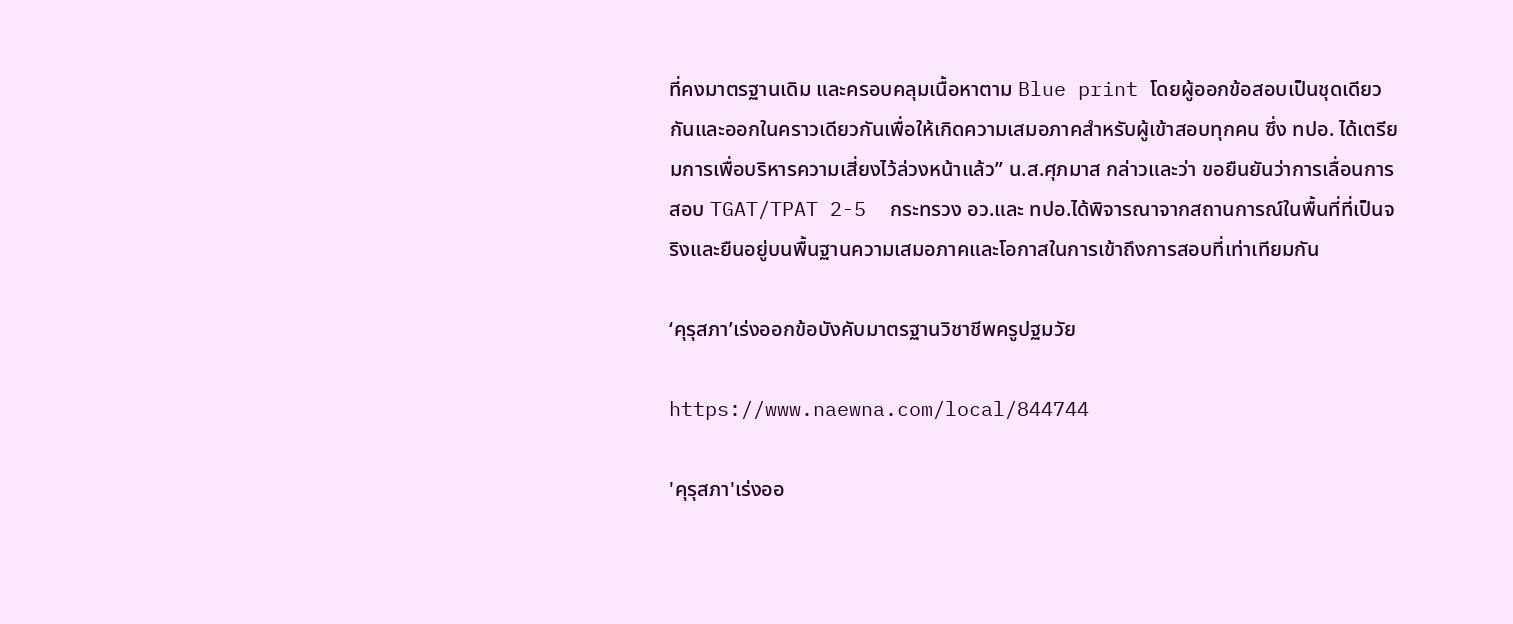ที่คงมาตรฐานเดิม และครอบคลุมเนื้อหาตาม Blue print โดยผู้ออกข้อสอบเป็นชุดเดียวกันและออกในคราวเดียวกันเพื่อให้เกิดความเสมอภาคสำหรับผู้เข้าสอบทุกคน ซึ่ง ทปอ. ได้เตรียมการเพื่อบริหารความเสี่ยงไว้ล่วงหน้าแล้ว” น.ส.ศุภมาส กล่าวและว่า ขอยืนยันว่าการเลื่อนการสอบ TGAT/TPAT 2-5  กระทรวง อว.และ ทปอ.ได้พิจารณาจากสถานการณ์ในพื้นที่ที่เป็นจริงและยืนอยู่บนพื้นฐานความเสมอภาคและโอกาสในการเข้าถึงการสอบที่เท่าเทียมกัน

‘คุรุสภา’เร่งออกข้อบังคับมาตรฐานวิชาชีพครูปฐมวัย

https://www.naewna.com/local/844744

'คุรุสภา'เร่งออ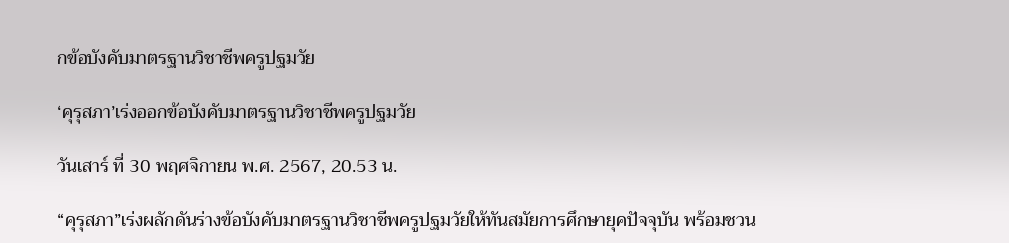กข้อบังคับมาตรฐานวิชาชีพครูปฐมวัย

‘คุรุสภา’เร่งออกข้อบังคับมาตรฐานวิชาชีพครูปฐมวัย

วันเสาร์ ที่ 30 พฤศจิกายน พ.ศ. 2567, 20.53 น.

“คุรุสภา”เร่งผลักดันร่างข้อบังคับมาตรฐานวิชาชีพครูปฐมวัยให้ทันสมัยการศึกษายุคปัจจุบัน พร้อมชวน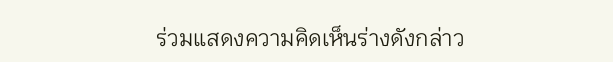ร่วมแสดงความคิดเห็นร่างดังกล่าว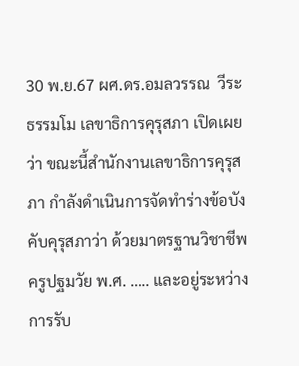30 พ.ย.67 ผศ.ดร.อมลวรรณ  วีระธรรมโม เลขาธิการคุรุสภา เปิดเผยว่า ขณะนี้สำนักงานเลขาธิการคุรุสภา กำลังดำเนินการจัดทำร่างข้อบังคับคุรุสภาว่า ด้วยมาตรฐานวิชาชีพครูปฐมวัย พ.ศ. ….. และอยู่ระหว่างการรับ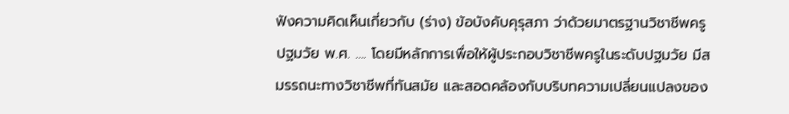ฟังความคิดเห็นเกี่ยวกับ (ร่าง) ข้อบังคับคุรุสภา ว่าด้วยมาตรฐานวิชาชีพครูปฐมวัย พ.ศ. …. โดยมีหลักการเพื่อให้ผู้ประกอบวิชาชีพครูในระดับปฐมวัย มีสมรรถนะทางวิชาชีพที่ทันสมัย และสอดคล้องกับบริบทความเปลี่ยนแปลงของ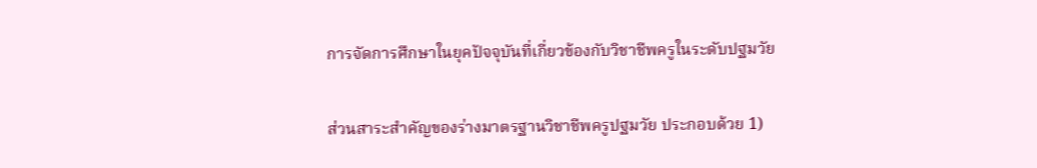การจัดการศึกษาในยุคปัจจุบันที่เกี่ยวข้องกับวิชาชีพครูในระดับปฐมวัย

ส่วนสาระสำคัญของร่างมาตรฐานวิชาชีพครูปฐมวัย ประกอบด้วย 1)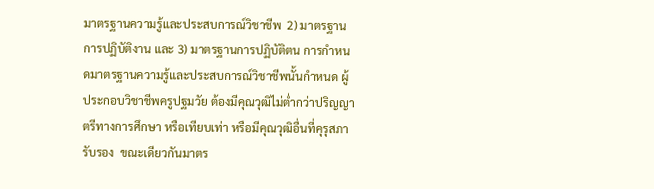มาตรฐานความรู้และประสบการณ์วิชาชีพ  2) มาตรฐานการปฏิบัติงาน และ 3) มาตรฐานการปฏิบัติตน การกำหนดมาตรฐานความรู้และประสบการณ์วิชาชีพนั้นกำหนด ผู้ประกอบวิชาชีพครูปฐมวัย ต้องมีคุณวุฒิไม่ต่ำกว่าปริญญาตรีทางการศึกษา หรือเทียบเท่า หรือมีคุณวุฒิอื่นที่คุรุสภารับรอง  ขณะเดียวกันมาตร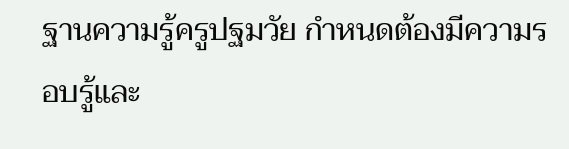ฐานความรู้ครูปฐมวัย กำหนดต้องมีความรอบรู้และ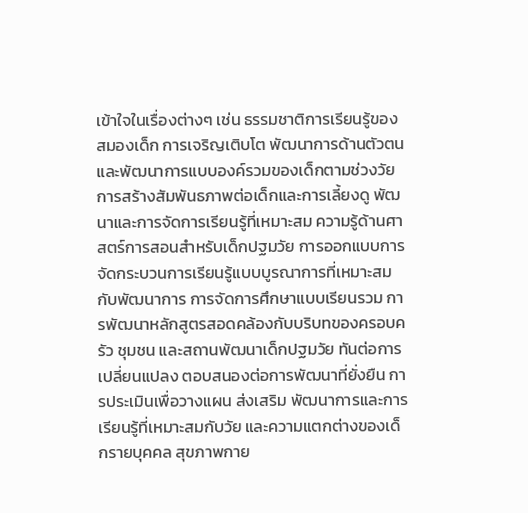เข้าใจในเรื่องต่างๆ เช่น ธรรมชาติการเรียนรู้ของสมองเด็ก การเจริญเติบโต พัฒนาการด้านตัวตนและพัฒนาการแบบองค์รวมของเด็กตามช่วงวัย การสร้างสัมพันธภาพต่อเด็กและการเลี้ยงดู พัฒนาและการจัดการเรียนรู้ที่เหมาะสม ความรู้ด้านศาสตร์การสอนสำหรับเด็กปฐมวัย การออกแบบการจัดกระบวนการเรียนรู้แบบบูรณาการที่เหมาะสมกับพัฒนาการ การจัดการศึกษาแบบเรียนรวม การพัฒนาหลักสูตรสอดคล้องกับบริบทของครอบครัว ชุมชน และสถานพัฒนาเด็กปฐมวัย ทันต่อการเปลี่ยนแปลง ตอบสนองต่อการพัฒนาที่ยั่งยืน การประเมินเพื่อวางแผน ส่งเสริม พัฒนาการและการเรียนรู้ที่เหมาะสมกับวัย และความแตกต่างของเด็กรายบุคคล สุขภาพกาย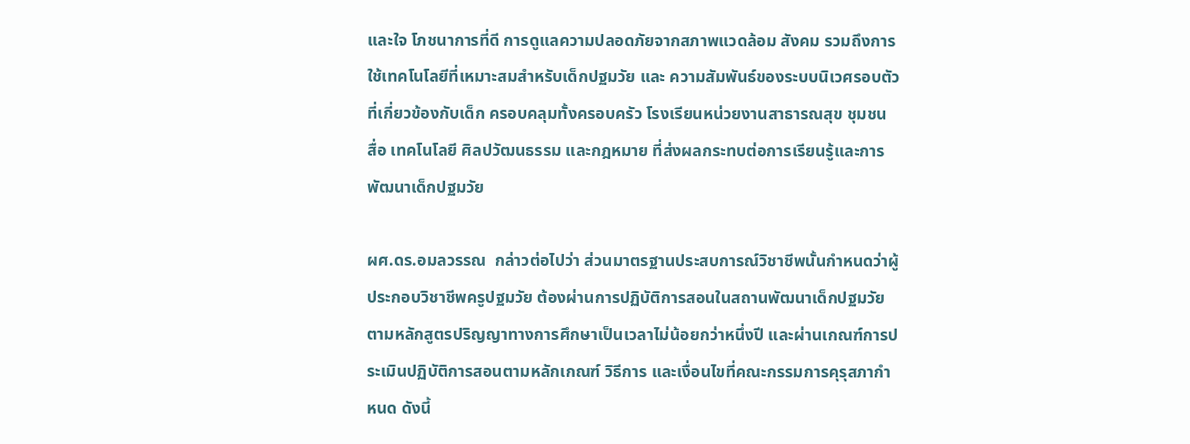และใจ โภชนาการที่ดี การดูแลความปลอดภัยจากสภาพแวดล้อม สังคม รวมถึงการใช้เทคโนโลยีที่เหมาะสมสำหรับเด็กปฐมวัย และ ความสัมพันธ์ของระบบนิเวศรอบตัวที่เกี่ยวข้องกับเด็ก ครอบคลุมทั้งครอบครัว โรงเรียนหน่วยงานสาธารณสุข ชุมชน สื่อ เทคโนโลยี ศิลปวัฒนธรรม และกฎหมาย ที่ส่งผลกระทบต่อการเรียนรู้และการพัฒนาเด็กปฐมวัย

ผศ.ดร.อมลวรรณ  กล่าวต่อไปว่า ส่วนมาตรฐานประสบการณ์วิชาชีพนั้นกำหนดว่าผู้ประกอบวิชาชีพครูปฐมวัย ต้องผ่านการปฏิบัติการสอนในสถานพัฒนาเด็กปฐมวัยตามหลักสูตรปริญญาทางการศึกษาเป็นเวลาไม่น้อยกว่าหนึ่งปี และผ่านเกณฑ์การประเมินปฏิบัติการสอนตามหลักเกณฑ์ วิธีการ และเงื่อนไขที่คณะกรรมการคุรุสภากำหนด ดังนี้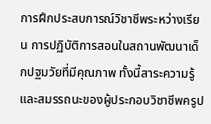การฝึกประสบการณ์วิชาชีพระหว่างเรียน การปฏิบัติการสอนในสถานพัฒนาเด็กปฐมวัยที่มีคุณภาพ ทั้งนี้สาระความรู้ และสมรรถนะของผู้ประกอบวิชาชีพครูป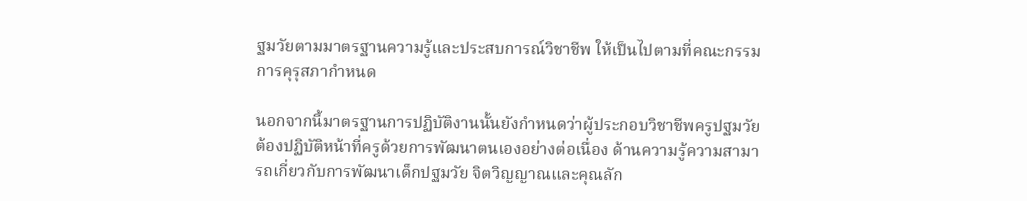ฐมวัยตามมาตรฐานความรู้และประสบการณ์วิชาชีพ ให้เป็นไปตามที่คณะกรรมการคุรุสภากำหนด

นอกจากนี้มาตรฐานการปฏิบัติงานนั้นยังกำหนดว่าผู้ประกอบวิชาชีพครูปฐมวัยต้องปฏิบัติหน้าที่ครูด้วยการพัฒนาตนเองอย่างต่อเนื่อง ด้านความรู้ความสามารถเกี่ยวกับการพัฒนาเด็กปฐมวัย จิตวิญญาณและคุณลัก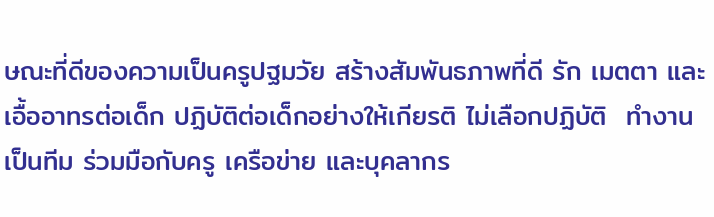ษณะที่ดีของความเป็นครูปฐมวัย สร้างสัมพันธภาพที่ดี รัก เมตตา และเอื้ออาทรต่อเด็ก ปฏิบัติต่อเด็กอย่างให้เกียรติ ไม่เลือกปฏิบัติ  ทำงานเป็นทีม ร่วมมือกับครู เครือข่าย และบุคลากร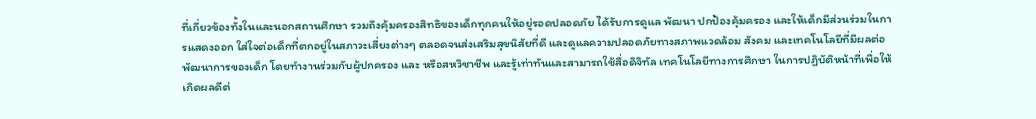ที่เกี่ยวข้องทั้งในและนอกสถานศึกษา รวมถึงคุ้มครองสิทธิของเด็กทุกคนให้อยู่รอดปลอดภัย ได้รับการดูแล พัฒนา ปกป้องคุ้มครอง และให้เด็กมีส่วนร่วมในการแสดงออก ใส่ใจต่อเด็กที่ตกอยู่ในสภาวะเสี่ยงต่างๆ ตลอดจนส่งเสริมสุขนิสัยที่ดี และดูแลความปลอดภัยทางสภาพแวดล้อม สังคม และเทคโนโลยีที่มีผลต่อพัฒนาการของเด็ก โดยทำงานร่วมกับผู้ปกครอง และ หรือสหวิชาชีพ และรู้เท่าทันและสามารถใช้สื่อดิจิทัล เทคโนโลยีทางการศึกษา ในการปฏิบัติหน้าที่เพื่อให้เกิดผลดีต่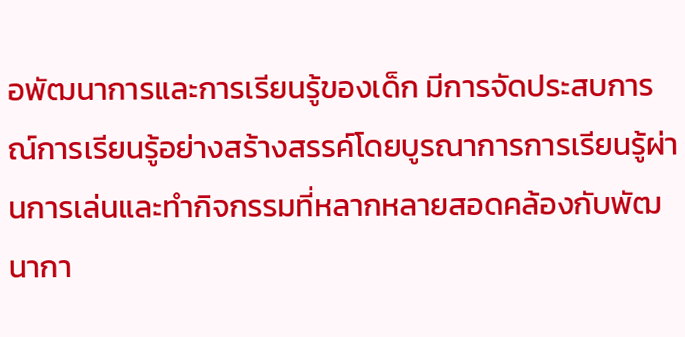อพัฒนาการและการเรียนรู้ของเด็ก มีการจัดประสบการณ์การเรียนรู้อย่างสร้างสรรค์โดยบูรณาการการเรียนรู้ผ่านการเล่นและทำกิจกรรมที่หลากหลายสอดคล้องกับพัฒนากา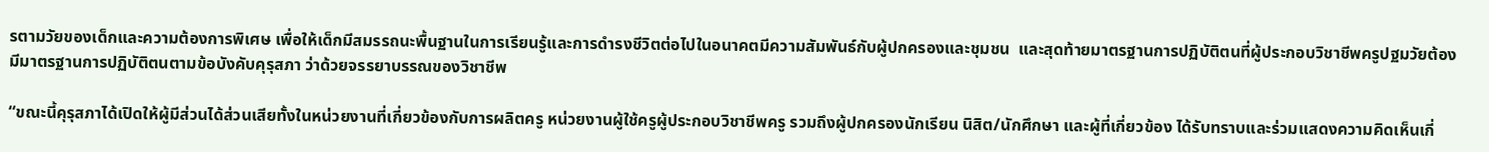รตามวัยของเด็กและความต้องการพิเศษ เพื่อให้เด็กมีสมรรถนะพื้นฐานในการเรียนรู้และการดำรงชีวิตต่อไปในอนาคตมีความสัมพันธ์กับผู้ปกครองและชุมชน  และสุดท้ายมาตรฐานการปฏิบัติตนที่ผู้ประกอบวิชาชีพครูปฐมวัยต้องมีมาตรฐานการปฏิบัติตนตามข้อบังคับคุรุสภา ว่าด้วยจรรยาบรรณของวิชาชีพ

“ขณะนี้คุรุสภาได้เปิดให้ผู้มีส่วนได้ส่วนเสียทั้งในหน่วยงานที่เกี่ยวข้องกับการผลิตครู หน่วยงานผู้ใช้ครูผู้ประกอบวิชาชีพครู รวมถึงผู้ปกครองนักเรียน นิสิต/นักศึกษา และผู้ที่เกี่ยวข้อง ได้รับทราบและร่วมแสดงความคิดเห็นเกี่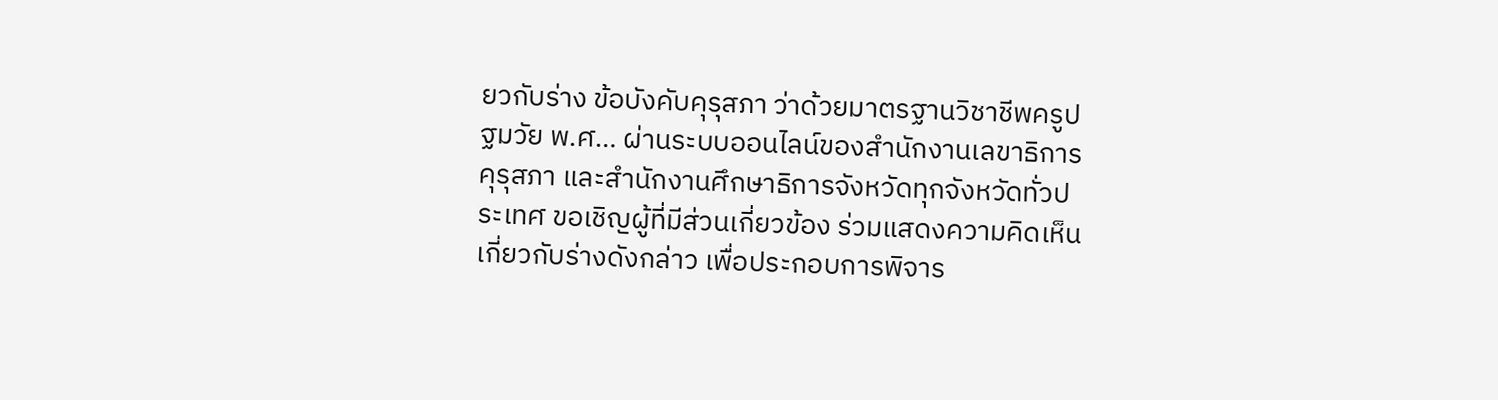ยวกับร่าง ข้อบังคับคุรุสภา ว่าด้วยมาตรฐานวิชาชีพครูปฐมวัย พ.ศ… ผ่านระบบออนไลน์ของสำนักงานเลขาธิการคุรุสภา และสำนักงานศึกษาธิการจังหวัดทุกจังหวัดทั่วประเทศ ขอเชิญผู้ที่มีส่วนเกี่ยวข้อง ร่วมแสดงความคิดเห็นเกี่ยวกับร่างดังกล่าว เพื่อประกอบการพิจาร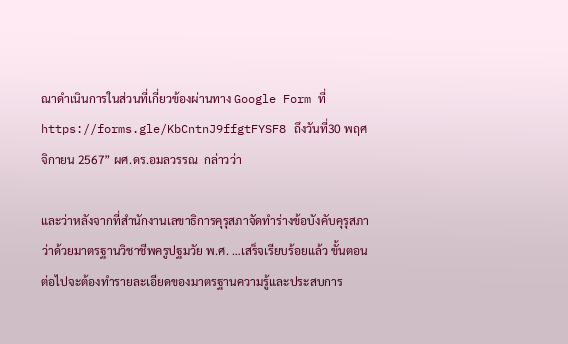ณาดำเนินการในส่วนที่เกี่ยวข้องผ่านทาง Google Form ที่ https://forms.gle/KbCntnJ9ffgtFYSF8 ถึงวันที่30 พฤศจิกายน 2567” ผศ.ดร.อมลวรรณ  กล่าวว่า

และว่าหลังจากที่สำนักงานเลขาธิการคุรุสภาจัดทำร่างข้อบังคับคุรุสภาว่าด้วยมาตรฐานวิชาชีพครูปฐมวัย พ.ศ. …เสร็จเรียบร้อยแล้ว ขั้นตอนต่อไปจะต้องทำรายละเอียดของมาตรฐานความรู้และประสบการ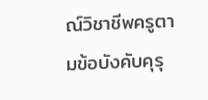ณ์วิชาชีพครูตามข้อบังคับคุรุ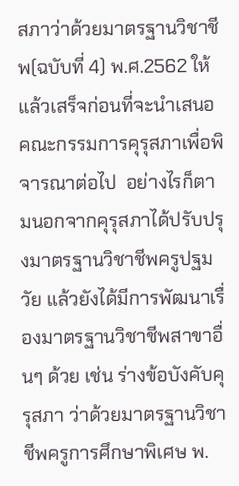สภาว่าด้วยมาตรฐานวิชาชีพ(ฉบับที่ 4) พ.ศ.2562 ให้แล้วเสร็จก่อนที่จะนำเสนอคณะกรรมการคุรุสภาเพื่อพิจารณาต่อไป  อย่างไรก็ตามนอกจากคุรุสภาได้ปรับปรุงมาตรฐานวิชาชีพครูปฐมวัย แล้วยังได้มีการพัฒนาเรื่องมาตรฐานวิชาชีพสาขาอื่นๆ ด้วย เช่น ร่างข้อบังคับคุรุสภา ว่าด้วยมาตรฐานวิชาชีพครูการศึกษาพิเศษ พ.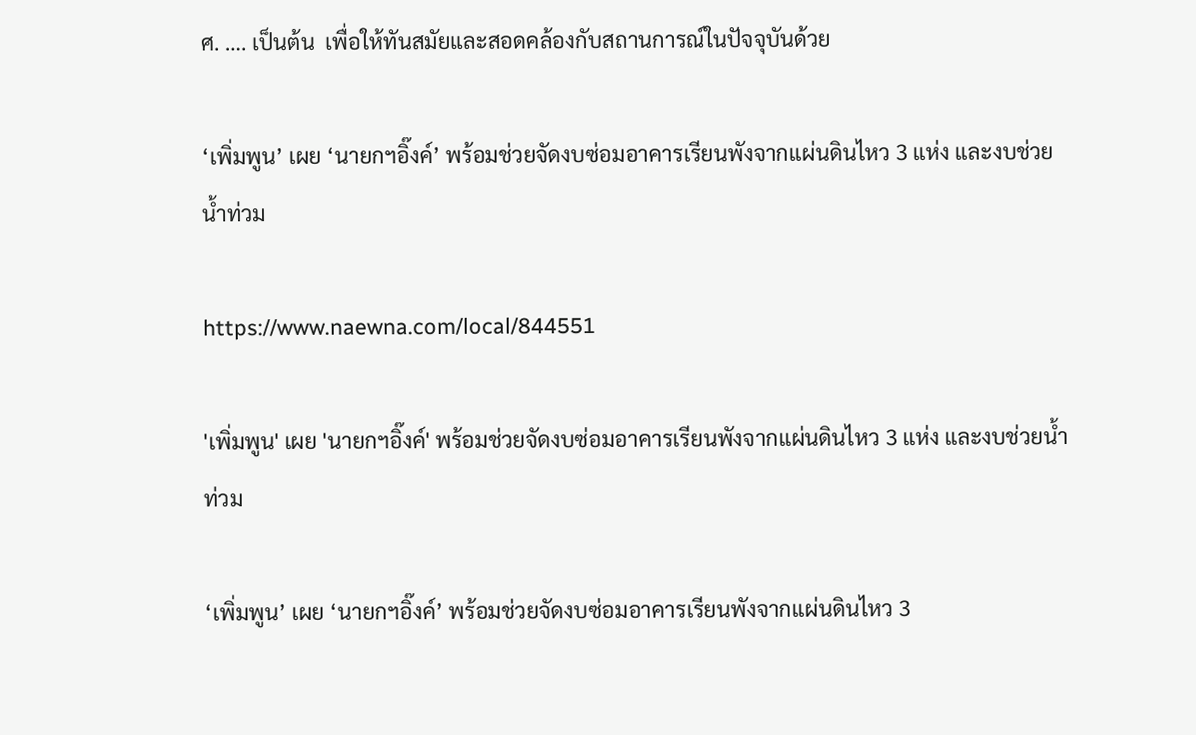ศ. …. เป็นต้น  เพื่อให้ทันสมัยและสอดคล้องกับสถานการณ์ในปัจจุบันด้วย

‘เพิ่มพูน’ เผย ‘นายกฯอิ๊งค์’ พร้อมช่วยจัดงบซ่อมอาคารเรียนพังจากแผ่นดินไหว 3 แห่ง และงบช่วยน้ำท่วม

https://www.naewna.com/local/844551

'เพิ่มพูน' เผย 'นายกฯอิ๊งค์' พร้อมช่วยจัดงบซ่อมอาคารเรียนพังจากแผ่นดินไหว 3 แห่ง และงบช่วยน้ำท่วม

‘เพิ่มพูน’ เผย ‘นายกฯอิ๊งค์’ พร้อมช่วยจัดงบซ่อมอาคารเรียนพังจากแผ่นดินไหว 3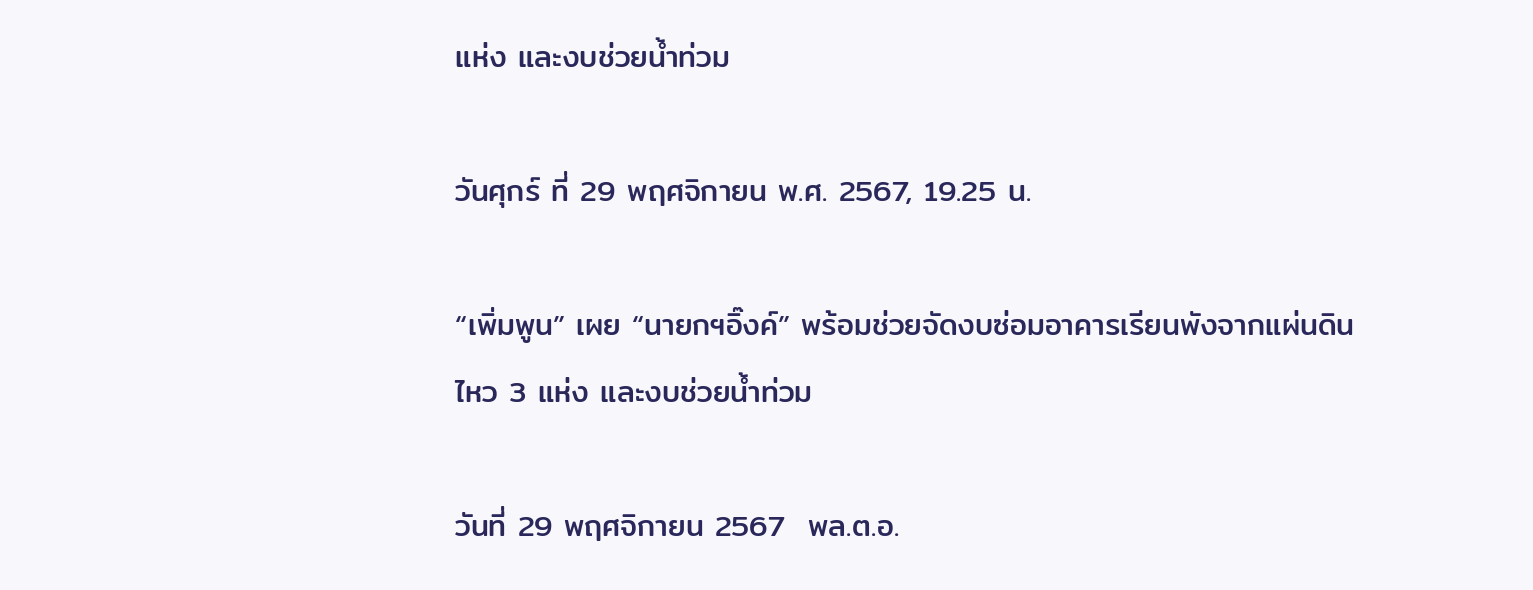แห่ง และงบช่วยน้ำท่วม

วันศุกร์ ที่ 29 พฤศจิกายน พ.ศ. 2567, 19.25 น.

“เพิ่มพูน” เผย “นายกฯอิ๊งค์” พร้อมช่วยจัดงบซ่อมอาคารเรียนพังจากแผ่นดินไหว 3 แห่ง และงบช่วยน้ำท่วม

วันที่ 29 พฤศจิกายน 2567  พล.ต.อ.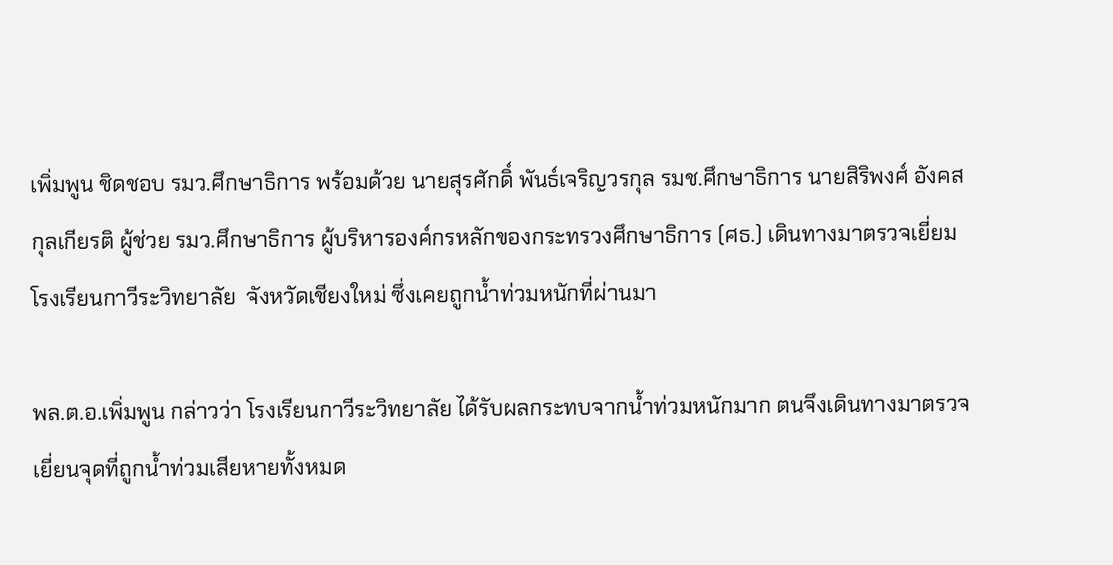เพิ่มพูน ชิดชอบ รมว.ศึกษาธิการ พร้อมด้วย นายสุรศักดิ์ พันธ์เจริญวรกุล รมช.ศึกษาธิการ นายสิริพงศ์ อังคสกุลเกียรติ ผู้ช่วย รมว.ศึกษาธิการ ผู้บริหารองค์กรหลักของกระทรวงศึกษาธิการ (ศธ.) เดินทางมาตรวจเยี่ยมโรงเรียนกาวีระวิทยาลัย  จังหวัดเชียงใหม่ ซึ่งเคยถูกน้ำท่วมหนักที่ผ่านมา

พล.ต.อ.เพิ่มพูน กล่าวว่า โรงเรียนกาวีระวิทยาลัย ได้รับผลกระทบจากน้ำท่วมหนักมาก ตนจึงเดินทางมาตรวจเยี่ยนจุดที่ถูกน้ำท่วมเสียหายทั้งหมด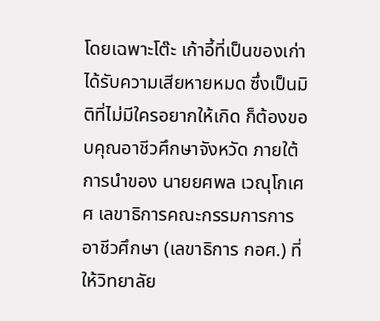โดยเฉพาะโต๊ะ เก้าอี้ที่เป็นของเก่าได้รับความเสียหายหมด ซึ่งเป็นมิติที่ไม่มีใครอยากให้เกิด ก็ต้องขอบคุณอาชีวศึกษาจังหวัด ภายใต้การนำของ นายยศพล เวณุโกเศศ เลขาธิการคณะกรรมการการอาชีวศึกษา (เลขาธิการ กอศ.) ที่ให้วิทยาลัย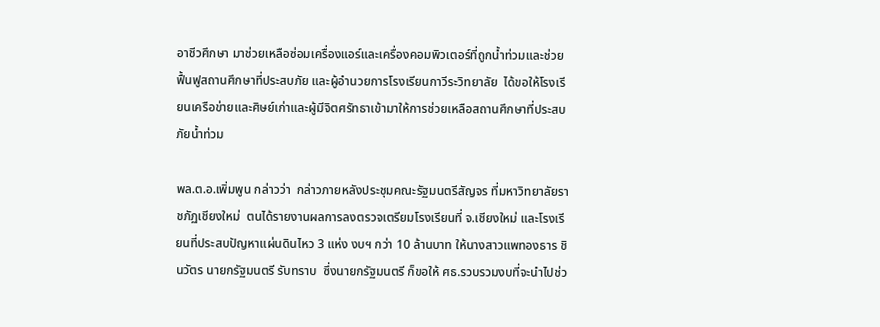อาชีวศึกษา มาช่วยเหลือซ่อมเครื่องแอร์และเครื่องคอมพิวเตอร์ที่ถูกน้ำท่วมและช่วยฟื้นฟูสถานศึกษาที่ประสบภัย และผู้อำนวยการโรงเรียนกาวีระวิทยาลัย  ได้ขอให้โรงเรียนเครือข่ายและศิษย์เก่าและผู้มีจิตศรัทธาเข้ามาให้การช่วยเหลือสถานศึกษาที่ประสบภัยน้ำท่วม

พล.ต.อ.เพิ่มพูน กล่าวว่า  กล่าวภายหลังประชุมคณะรัฐมนตรีสัญจร ที่มหาวิทยาลัยราชภัฏเชียงใหม่  ตนได้รายงานผลการลงตรวจเตรียมโรงเรียนที่ จ.เชียงใหม่ และโรงเรียนที่ประสบปัญหาแผ่นดินไหว 3 แห่ง งบฯ กว่า 10 ล้านบาท ให้นางสาวแพทองธาร ชินวัตร นายกรัฐมนตรี รับทราบ  ซึ่งนายกรัฐมนตรี ก็ขอให้ ศธ.รวบรวมงบที่จะนำไปช่ว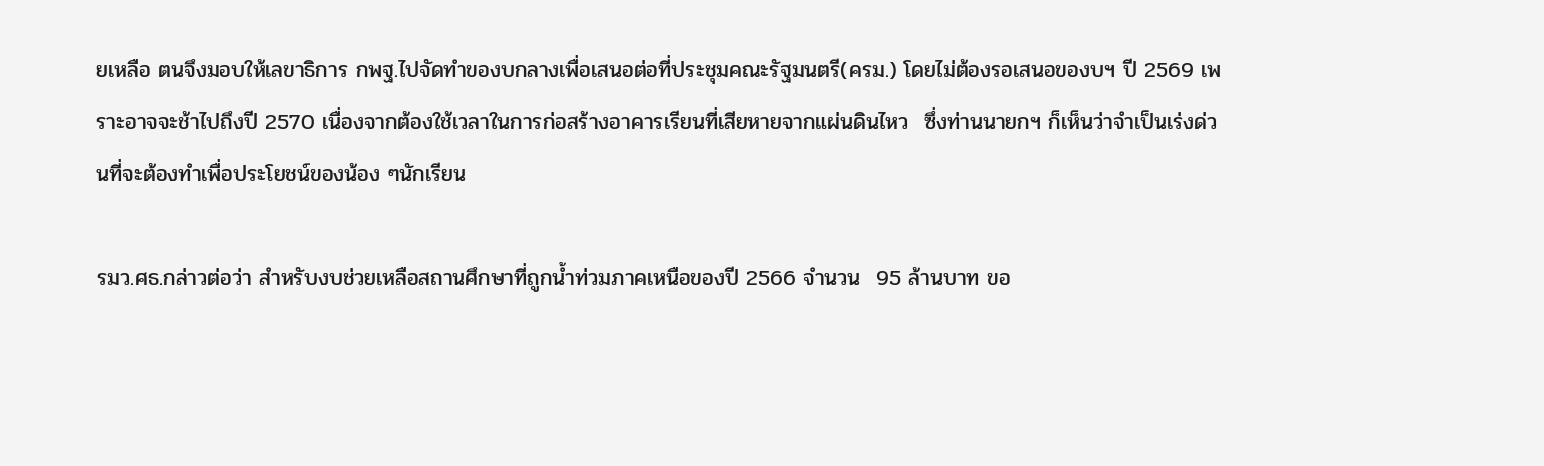ยเหลือ ตนจึงมอบให้เลขาธิการ กพฐ.ไปจัดทำของบกลางเพื่อเสนอต่อที่ประชุมคณะรัฐมนตรี(ครม.) โดยไม่ต้องรอเสนอของบฯ ปี 2569 เพราะอาจจะช้าไปถึงปี 2570 เนื่องจากต้องใช้เวลาในการก่อสร้างอาคารเรียนที่เสียหายจากแผ่นดินไหว  ซึ่งท่านนายกฯ ก็เห็นว่าจำเป็นเร่งด่วนที่จะต้องทำเพื่อประโยชน์ของน้อง ๆนักเรียน

รมว.ศธ.กล่าวต่อว่า สำหรับงบช่วยเหลือสถานศึกษาที่ถูกน้ำท่วมภาคเหนือของปี 2566 จำนวน  95 ล้านบาท ขอ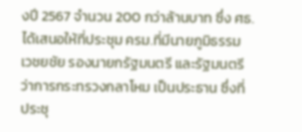งปี 2567 จำนวน 200 กว่าล้านบาท ซึ่ง ศธ.ได้เสนอให้ที่ประชุม ครม.ที่มีนายภูมิธรรม เวชยชัย รองนายกรัฐมนตรี และรัฐมนตรีว่าการกระทรวงกลาโหม เป็นประธาน ซึ่งที่ประชุ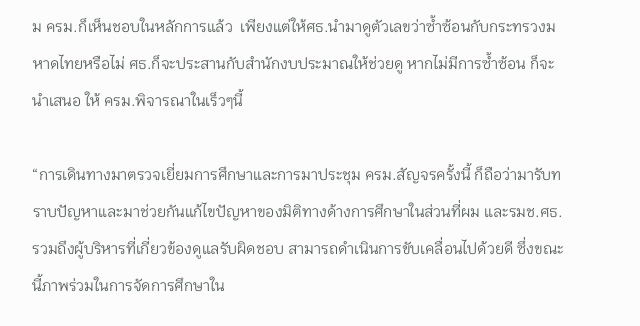ม ครม.ก็เห็นชอบในหลักการแล้ว  เพียงแต่ให้ศธ.นำมาดูตัวเลขว่าซ้ำซ้อนกับกระทรวงมหาดไทยหรือไม่ ศธ.ก็จะประสานกับสำนักงบประมาณให้ช่วยดู หากไม่มีการซ้ำซ้อน ก็จะนำเสนอ ให้ ครม.พิจารณาในเร็วๆนี้

“การเดินทางมาตรวจเยี่ยมการศึกษาและการมาประชุม ครม.สัญจรครั้งนี้ ก็ถือว่ามารับทราบปัญหาและมาช่วยกันแก้ไขปัญหาของมิติทางด้างการศึกษาในส่วนที่ผม และรมช.ศธ. รวมถึงผู้บริหารที่เกี่ยวข้องดูแลรับผิดชอบ สามารถดำเนินการขับเคลื่อนไปด้วยดี ซึ่งขณะนี้ภาพร่วมในการจัดการศึกษาใน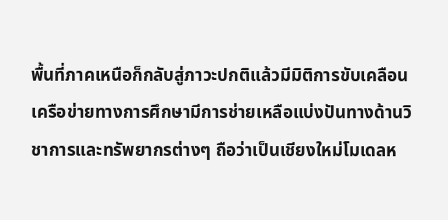พื้นที่ภาคเหนือก็กลับสู่ภาวะปกติแล้วมีมิติการขับเคลือนเครือข่ายทางการศึกษามีการช่ายเหลือแบ่งปันทางด้านวิชาการและทรัพยากรต่างๆ ถือว่าเป็นเชียงใหม่โมเดลห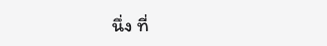นึ่ง ที่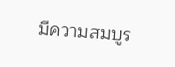มีความสมบูร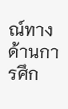ณ์ทางด้านการศึก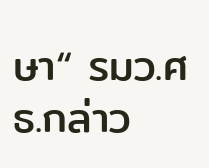ษา“ รมว.ศธ.กล่าว